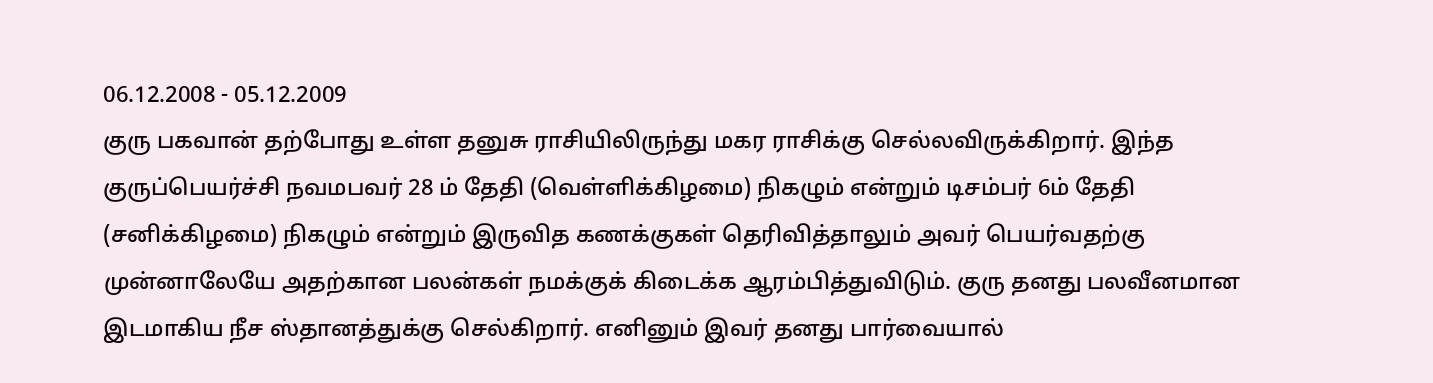06.12.2008 - 05.12.2009
குரு பகவான் தற்போது உள்ள தனுசு ராசியிலிருந்து மகர ராசிக்கு செல்லவிருக்கிறார். இந்த குருப்பெயர்ச்சி நவமபவர் 28 ம் தேதி (வெள்ளிக்கிழமை) நிகழும் என்றும் டிசம்பர் 6ம் தேதி (சனிக்கிழமை) நிகழும் என்றும் இருவித கணக்குகள் தெரிவித்தாலும் அவர் பெயர்வதற்கு முன்னாலேயே அதற்கான பலன்கள் நமக்குக் கிடைக்க ஆரம்பித்துவிடும். குரு தனது பலவீனமான இடமாகிய நீச ஸ்தானத்துக்கு செல்கிறார். எனினும் இவர் தனது பார்வையால்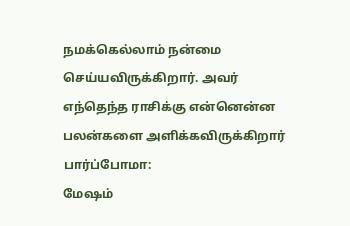நமக்கெல்லாம் நன்மை செய்யவிருக்கிறார். அவர் எந்தெந்த ராசிக்கு என்னென்ன பலன்களை அளிக்கவிருக்கிறார் பார்ப்போமா:
மேஷம்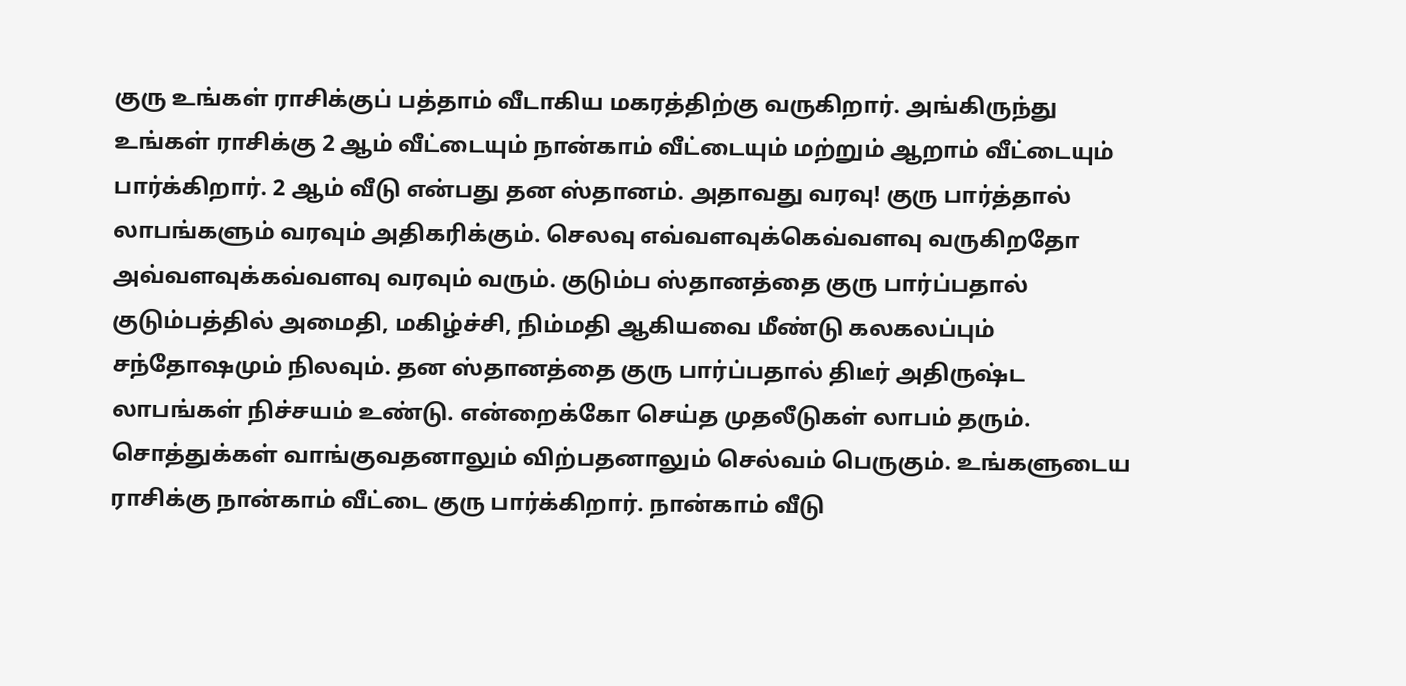குரு உங்கள் ராசிக்குப் பத்தாம் வீடாகிய மகரத்திற்கு வருகிறார். அங்கிருந்து உங்கள் ராசிக்கு 2 ஆம் வீட்டையும் நான்காம் வீட்டையும் மற்றும் ஆறாம் வீட்டையும் பார்க்கிறார். 2 ஆம் வீடு என்பது தன ஸ்தானம். அதாவது வரவு! குரு பார்த்தால் லாபங்களும் வரவும் அதிகரிக்கும். செலவு எவ்வளவுக்கெவ்வளவு வருகிறதோ அவ்வளவுக்கவ்வளவு வரவும் வரும். குடும்ப ஸ்தானத்தை குரு பார்ப்பதால் குடும்பத்தில் அமைதி, மகிழ்ச்சி, நிம்மதி ஆகியவை மீண்டு கலகலப்பும் சந்தோஷமும் நிலவும். தன ஸ்தானத்தை குரு பார்ப்பதால் திடீர் அதிருஷ்ட லாபங்கள் நிச்சயம் உண்டு. என்றைக்கோ செய்த முதலீடுகள் லாபம் தரும். சொத்துக்கள் வாங்குவதனாலும் விற்பதனாலும் செல்வம் பெருகும். உங்களுடைய ராசிக்கு நான்காம் வீட்டை குரு பார்க்கிறார். நான்காம் வீடு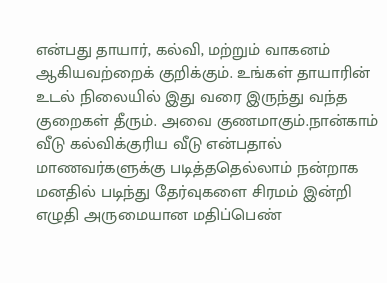என்பது தாயார், கல்வி, மற்றும் வாகனம் ஆகியவற்றைக் குறிக்கும். உங்கள் தாயாரின் உடல் நிலையில் இது வரை இருந்து வந்த குறைகள் தீரும். அவை குணமாகும்.நான்காம் வீடு கல்விக்குரிய வீடு என்பதால் மாணவர்களுக்கு படித்ததெல்லாம் நன்றாக மனதில் படிந்து தேர்வுகளை சிரமம் இன்றி எழுதி அருமையான மதிப்பெண்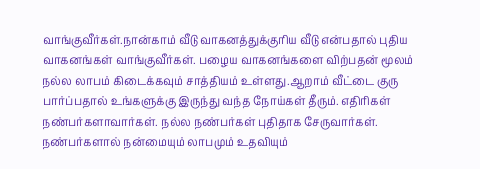வாங்குவீர்கள்.நான்காம் வீடு வாகனத்துக்குரிய வீடு என்பதால் புதிய வாகனங்கள் வாங்குவீர்கள். பழைய வாகனங்களை விற்பதன் மூலம் நல்ல லாபம் கிடைக்கவும் சாத்தியம் உள்ளது.ஆறாம் வீட்டை குரு பார்ப்பதால் உங்களுக்கு இருந்து வந்த நோய்கள் தீரும். எதிரிகள் நண்பர்களாவார்கள். நல்ல நண்பர்கள் புதிதாக சேருவார்கள். நண்பர்களால் நன்மையும் லாபமும் உதவியும்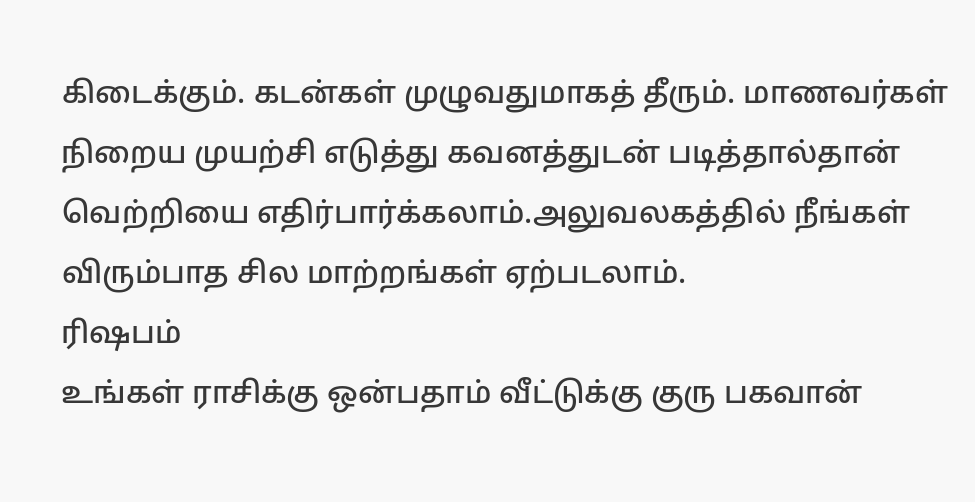கிடைக்கும். கடன்கள் முழுவதுமாகத் தீரும். மாணவர்கள் நிறைய முயற்சி எடுத்து கவனத்துடன் படித்தால்தான் வெற்றியை எதிர்பார்க்கலாம்.அலுவலகத்தில் நீங்கள் விரும்பாத சில மாற்றங்கள் ஏற்படலாம்.
ரிஷபம்
உங்கள் ராசிக்கு ஒன்பதாம் வீட்டுக்கு குரு பகவான்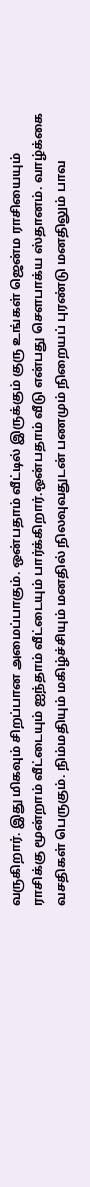வருகிறார். இது மிகவும் சிறப்பான அமைப்பாகும். ஒன்பதாம் வீட்டில் இருக்கும் குரு உங்கள் ஜென்ம ராசியையும் ராசிக்கு மூன்றாம் வீட்டையும் ஐந்தாம் வீட்டையும் பார்க்கிறார்.ஒன்பதாம் வீடு என்பது சௌபாக்ய ஸ்தானம். வாழ்க்கை வசதிகள் பெருகும். நிம்மதியும் மகிழ்ச்சியும் மனதில் நிலவுவதுடன் பணமும் நிறையப் புரண்டு மனதிலும் பாவ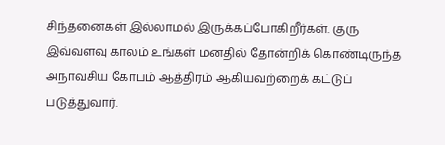சிந்தனைகள் இல்லாமல் இருக்கப்போகிறீர்கள். குரு இவ்வளவு காலம் உங்கள் மனதில் தோன்றிக் கொண்டிருந்த அநாவசிய கோபம் ஆத்திரம் ஆகியவற்றைக் கட்டுப் படுத்துவார்.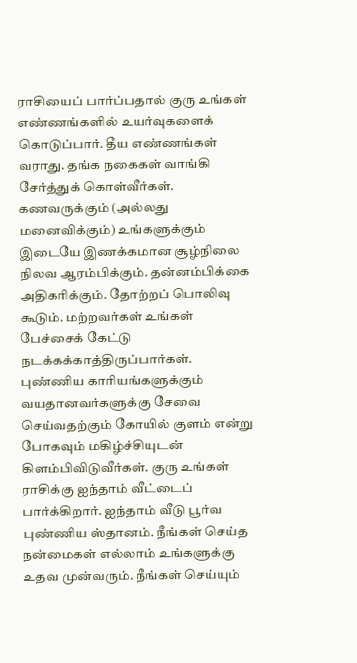ராசியைப் பார்ப்பதால் குரு உங்கள் எண்ணங்களில் உயர்வுகளைக் கொடுப்பார். தீய எண்ணங்கள் வராது. தங்க நகைகள் வாங்கி சேர்த்துக் கொள்வீர்கள். கணவருக்கும் (அல்லது மனைவிக்கும்) உங்களுக்கும் இடையே இணக்கமான சூழ்நிலை நிலவ ஆரம்பிக்கும். தன்னம்பிக்கை அதிகரிக்கும். தோற்றப் பொலிவு கூடும். மற்றவர்கள் உங்கள் பேச்சைக் கேட்டு நடக்கக்காத்திருப்பார்கள். புண்ணிய காரியங்களுக்கும் வயதானவர்களுக்கு சேவை செய்வதற்கும் கோயில் குளம் என்று போகவும் மகிழ்ச்சியுடன் கிளம்பிவிடுவீர்கள். குரு உங்கள் ராசிக்கு ஐந்தாம் வீட்டைப் பார்க்கிறார். ஐந்தாம் வீடு பூர்வ புண்ணிய ஸ்தானம். நீங்கள் செய்த நன்மைகள் எல்லாம் உங்களுக்கு உதவ முன்வரும். நீங்கள் செய்யும்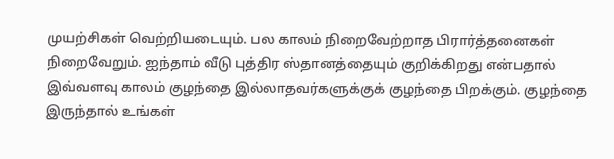முயற்சிகள் வெற்றியடையும். பல காலம் நிறைவேற்றாத பிரார்த்தனைகள் நிறைவேறும். ஐந்தாம் வீடு புத்திர ஸ்தானத்தையும் குறிக்கிறது என்பதால் இவ்வளவு காலம் குழந்தை இல்லாதவர்களுக்குக் குழந்தை பிறக்கும். குழந்தை இருந்தால் உங்கள்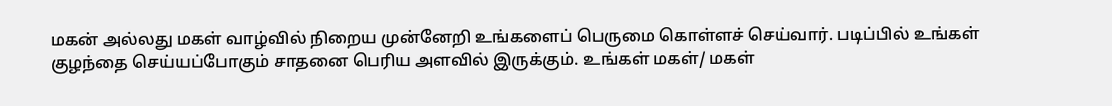மகன் அல்லது மகள் வாழ்வில் நிறைய முன்னேறி உங்களைப் பெருமை கொள்ளச் செய்வார். படிப்பில் உங்கள் குழந்தை செய்யப்போகும் சாதனை பெரிய அளவில் இருக்கும். உங்கள் மகள்/ மகள்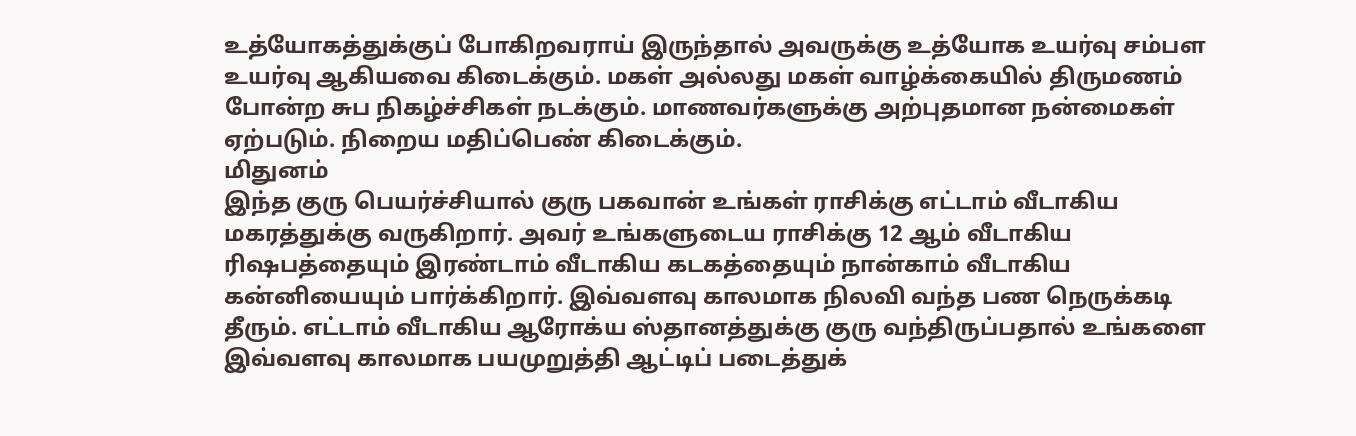உத்யோகத்துக்குப் போகிறவராய் இருந்தால் அவருக்கு உத்யோக உயர்வு சம்பள உயர்வு ஆகியவை கிடைக்கும். மகள் அல்லது மகள் வாழ்க்கையில் திருமணம் போன்ற சுப நிகழ்ச்சிகள் நடக்கும். மாணவர்களுக்கு அற்புதமான நன்மைகள் ஏற்படும். நிறைய மதிப்பெண் கிடைக்கும்.
மிதுனம்
இந்த குரு பெயர்ச்சியால் குரு பகவான் உங்கள் ராசிக்கு எட்டாம் வீடாகிய மகரத்துக்கு வருகிறார். அவர் உங்களுடைய ராசிக்கு 12 ஆம் வீடாகிய ரிஷபத்தையும் இரண்டாம் வீடாகிய கடகத்தையும் நான்காம் வீடாகிய கன்னியையும் பார்க்கிறார். இவ்வளவு காலமாக நிலவி வந்த பண நெருக்கடி தீரும். எட்டாம் வீடாகிய ஆரோக்ய ஸ்தானத்துக்கு குரு வந்திருப்பதால் உங்களை இவ்வளவு காலமாக பயமுறுத்தி ஆட்டிப் படைத்துக்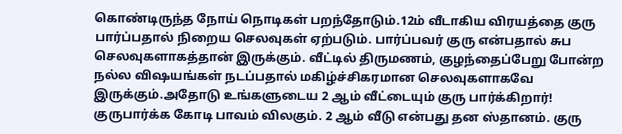கொண்டிருந்த நோய் நொடிகள் பறந்தோடும்.12ம் வீடாகிய விரயத்தை குரு பார்ப்பதால் நிறைய செலவுகள் ஏற்படும். பார்ப்பவர் குரு என்பதால் சுப செலவுகளாகத்தான் இருக்கும். வீட்டில் திருமணம், குழந்தைப்பேறு போன்ற நல்ல விஷயங்கள் நடப்பதால் மகிழ்ச்சிகரமான செலவுகளாகவே இருக்கும்.அதோடு உங்களுடைய 2 ஆம் வீட்டையும் குரு பார்க்கிறார்! குருபார்க்க கோடி பாவம் விலகும். 2 ஆம் வீடு என்பது தன ஸ்தானம். குரு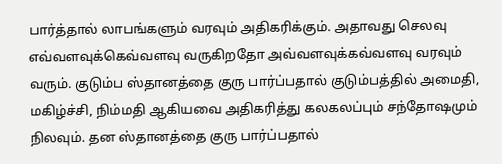பார்த்தால் லாபங்களும் வரவும் அதிகரிக்கும். அதாவது செலவு எவ்வளவுக்கெவ்வளவு வருகிறதோ அவ்வளவுக்கவ்வளவு வரவும் வரும். குடும்ப ஸ்தானத்தை குரு பார்ப்பதால் குடும்பத்தில் அமைதி, மகிழ்ச்சி, நிம்மதி ஆகியவை அதிகரித்து கலகலப்பும் சந்தோஷமும் நிலவும். தன ஸ்தானத்தை குரு பார்ப்பதால்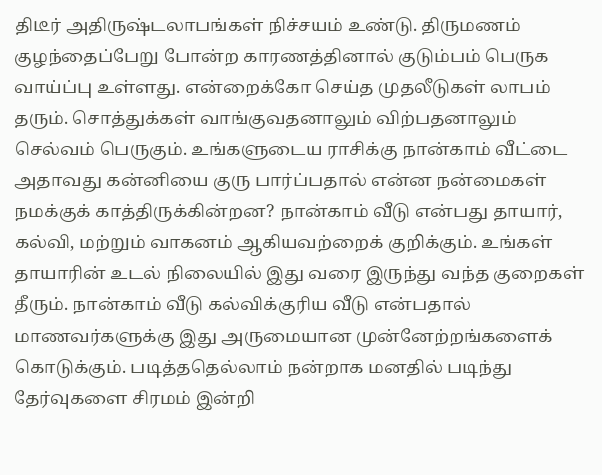திடீர் அதிருஷ்டலாபங்கள் நிச்சயம் உண்டு. திருமணம் குழந்தைப்பேறு போன்ற காரணத்தினால் குடும்பம் பெருக வாய்ப்பு உள்ளது. என்றைக்கோ செய்த முதலீடுகள் லாபம் தரும். சொத்துக்கள் வாங்குவதனாலும் விற்பதனாலும் செல்வம் பெருகும். உங்களுடைய ராசிக்கு நான்காம் வீட்டை அதாவது கன்னியை குரு பார்ப்பதால் என்ன நன்மைகள் நமக்குக் காத்திருக்கின்றன? நான்காம் வீடு என்பது தாயார், கல்வி, மற்றும் வாகனம் ஆகியவற்றைக் குறிக்கும். உங்கள் தாயாரின் உடல் நிலையில் இது வரை இருந்து வந்த குறைகள் தீரும். நான்காம் வீடு கல்விக்குரிய வீடு என்பதால் மாணவர்களுக்கு இது அருமையான முன்னேற்றங்களைக் கொடுக்கும். படித்ததெல்லாம் நன்றாக மனதில் படிந்து தேர்வுகளை சிரமம் இன்றி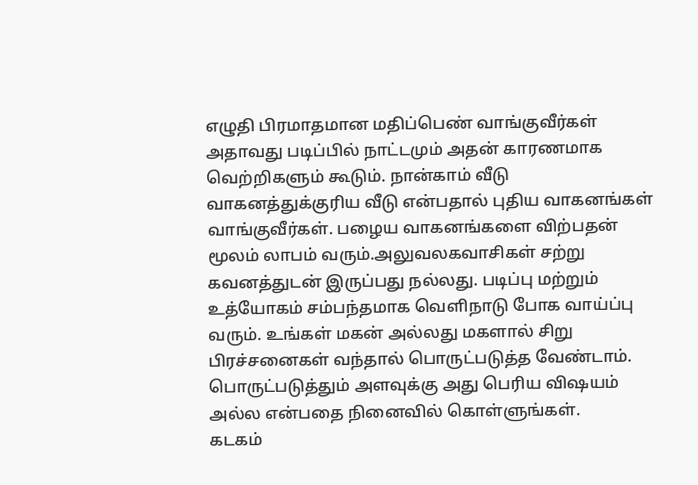எழுதி பிரமாதமான மதிப்பெண் வாங்குவீர்கள் அதாவது படிப்பில் நாட்டமும் அதன் காரணமாக வெற்றிகளும் கூடும். நான்காம் வீடு வாகனத்துக்குரிய வீடு என்பதால் புதிய வாகனங்கள் வாங்குவீர்கள். பழைய வாகனங்களை விற்பதன் மூலம் லாபம் வரும்.அலுவலகவாசிகள் சற்று கவனத்துடன் இருப்பது நல்லது. படிப்பு மற்றும் உத்யோகம் சம்பந்தமாக வெளிநாடு போக வாய்ப்பு வரும். உங்கள் மகன் அல்லது மகளால் சிறு பிரச்சனைகள் வந்தால் பொருட்படுத்த வேண்டாம். பொருட்படுத்தும் அளவுக்கு அது பெரிய விஷயம் அல்ல என்பதை நினைவில் கொள்ளுங்கள்.
கடகம்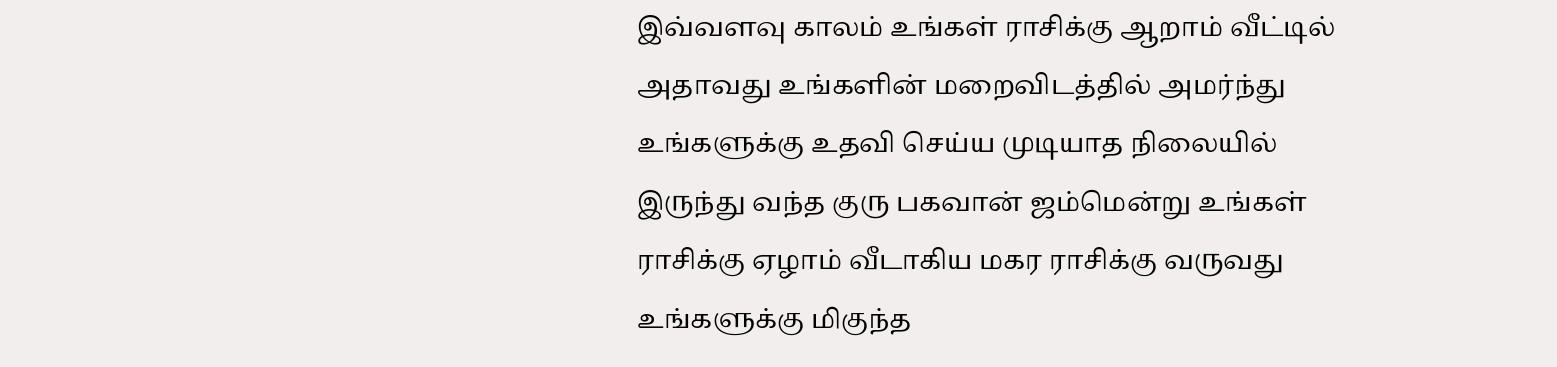இவ்வளவு காலம் உங்கள் ராசிக்கு ஆறாம் வீட்டில் அதாவது உங்களின் மறைவிடத்தில் அமர்ந்து உங்களுக்கு உதவி செய்ய முடியாத நிலையில் இருந்து வந்த குரு பகவான் ஜம்மென்று உங்கள் ராசிக்கு ஏழாம் வீடாகிய மகர ராசிக்கு வருவது உங்களுக்கு மிகுந்த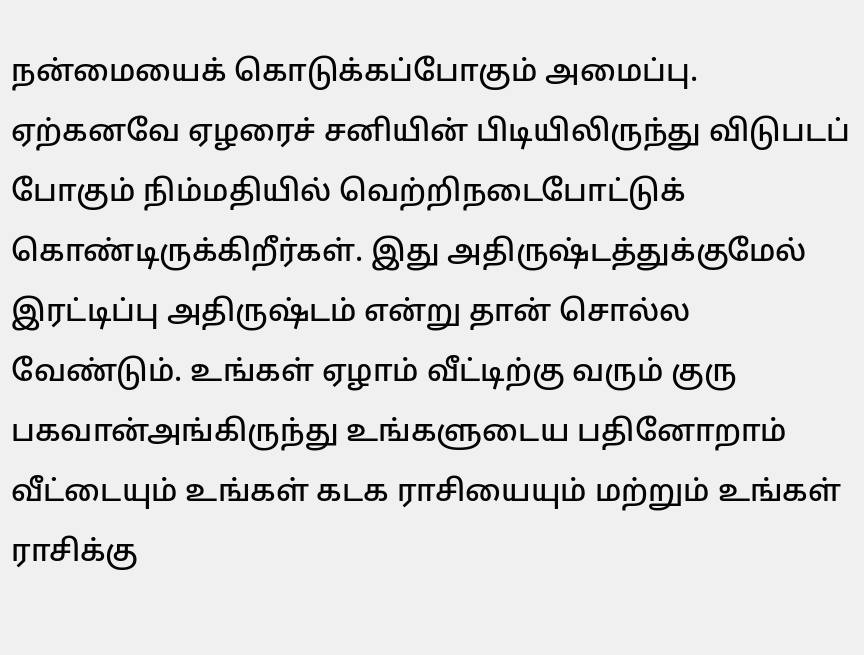நன்மையைக் கொடுக்கப்போகும் அமைப்பு. ஏற்கனவே ஏழரைச் சனியின் பிடியிலிருந்து விடுபடப் போகும் நிம்மதியில் வெற்றிநடைபோட்டுக் கொண்டிருக்கிறீர்கள். இது அதிருஷ்டத்துக்குமேல் இரட்டிப்பு அதிருஷ்டம் என்று தான் சொல்ல வேண்டும். உங்கள் ஏழாம் வீட்டிற்கு வரும் குரு பகவான்அங்கிருந்து உங்களுடைய பதினோறாம் வீட்டையும் உங்கள் கடக ராசியையும் மற்றும் உங்கள் ராசிக்கு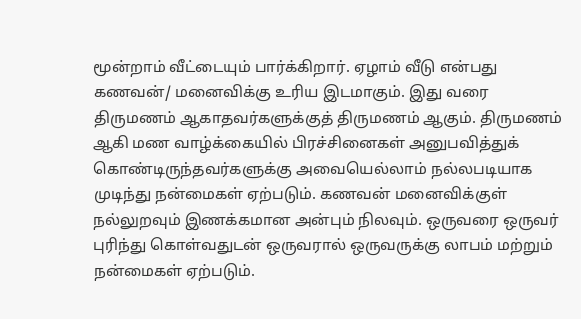மூன்றாம் வீட்டையும் பார்க்கிறார். ஏழாம் வீடு என்பது கணவன்/ மனைவிக்கு உரிய இடமாகும். இது வரை திருமணம் ஆகாதவர்களுக்குத் திருமணம் ஆகும். திருமணம் ஆகி மண வாழ்க்கையில் பிரச்சினைகள் அனுபவித்துக் கொண்டிருந்தவர்களுக்கு அவையெல்லாம் நல்லபடியாக முடிந்து நன்மைகள் ஏற்படும். கணவன் மனைவிக்குள் நல்லுறவும் இணக்கமான அன்பும் நிலவும். ஒருவரை ஒருவர் புரிந்து கொள்வதுடன் ஒருவரால் ஒருவருக்கு லாபம் மற்றும் நன்மைகள் ஏற்படும்.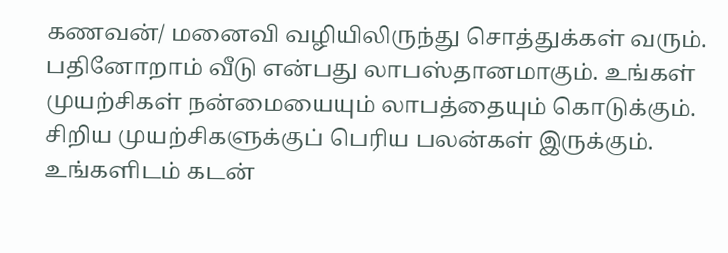கணவன்/ மனைவி வழியிலிருந்து சொத்துக்கள் வரும். பதினோறாம் வீடு என்பது லாபஸ்தானமாகும். உங்கள் முயற்சிகள் நன்மையையும் லாபத்தையும் கொடுக்கும். சிறிய முயற்சிகளுக்குப் பெரிய பலன்கள் இருக்கும். உங்களிடம் கடன்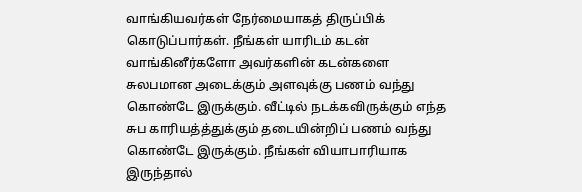வாங்கியவர்கள் நேர்மையாகத் திருப்பிக் கொடுப்பார்கள். நீங்கள் யாரிடம் கடன் வாங்கினீர்களோ அவர்களின் கடன்களை சுலபமான அடைக்கும் அளவுக்கு பணம் வந்து கொண்டே இருக்கும். வீட்டில் நடக்கவிருக்கும் எந்த சுப காரியத்த்துக்கும் தடையின்றிப் பணம் வந்து கொண்டே இருக்கும். நீங்கள் வியாபாரியாக இருந்தால்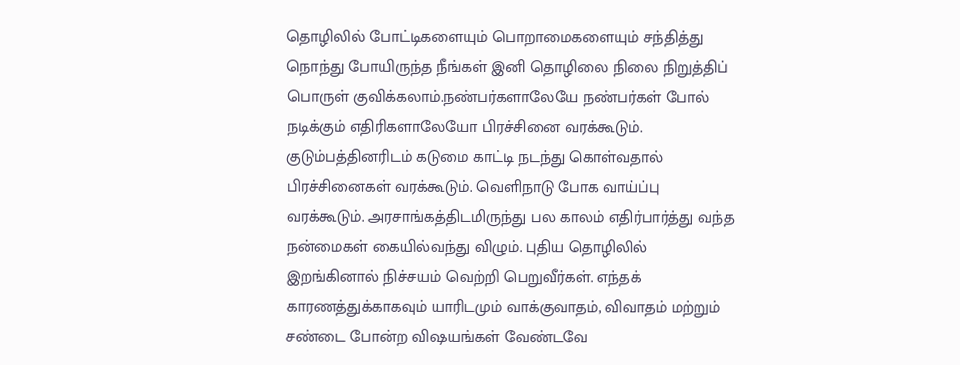தொழிலில் போட்டிகளையும் பொறாமைகளையும் சந்தித்து நொந்து போயிருந்த நீங்கள் இனி தொழிலை நிலை நிறுத்திப் பொருள் குவிக்கலாம்.நண்பர்களாலேயே நண்பர்கள் போல் நடிக்கும் எதிரிகளாலேயோ பிரச்சினை வரக்கூடும். குடும்பத்தினரிடம் கடுமை காட்டி நடந்து கொள்வதால் பிரச்சினைகள் வரக்கூடும். வெளிநாடு போக வாய்ப்பு வரக்கூடும். அரசாங்கத்திடமிருந்து பல காலம் எதிர்பார்த்து வந்த நன்மைகள் கையில்வந்து விழும். புதிய தொழிலில் இறங்கினால் நிச்சயம் வெற்றி பெறுவீர்கள். எந்தக் காரணத்துக்காகவும் யாரிடமும் வாக்குவாதம், விவாதம் மற்றும் சண்டை போன்ற விஷயங்கள் வேண்டவே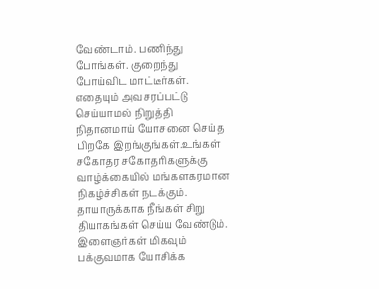வேண்டாம். பணிந்து போங்கள். குறைந்து போய்விட மாட்டீர்கள். எதையும் அவசரப்பட்டு செய்யாமல் நிறுத்தி நிதானமாய் யோசனை செய்த பிறகே இறங்குங்கள்.உங்கள் சகோதர சகோதரிகளுக்கு வாழ்க்கையில் மங்களகரமான நிகழ்ச்சிகள் நடக்கும். தாயாருக்காக நீங்கள் சிறு தியாகங்கள் செய்ய வேண்டும். இளைஞர்கள் மிகவும் பக்குவமாக யோசிக்க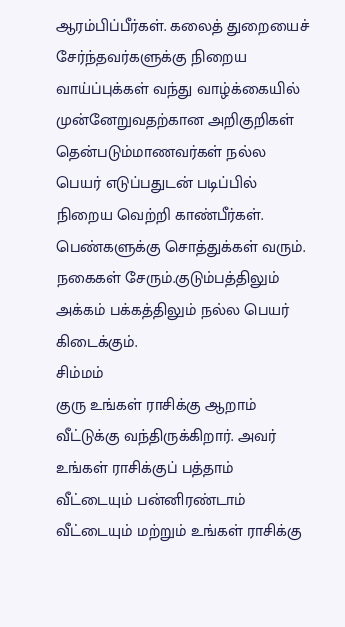ஆரம்பிப்பீர்கள். கலைத் துறையைச் சேர்ந்தவர்களுக்கு நிறைய வாய்ப்புக்கள் வந்து வாழ்க்கையில் முன்னேறுவதற்கான அறிகுறிகள் தென்படும்மாணவர்கள் நல்ல பெயர் எடுப்பதுடன் படிப்பில் நிறைய வெற்றி காண்பீர்கள். பெண்களுக்கு சொத்துக்கள் வரும். நகைகள் சேரும்.குடும்பத்திலும் அக்கம் பக்கத்திலும் நல்ல பெயர் கிடைக்கும்.
சிம்மம்
குரு உங்கள் ராசிக்கு ஆறாம் வீட்டுக்கு வந்திருக்கிறார். அவர் உங்கள் ராசிக்குப் பத்தாம் வீட்டையும் பன்னிரண்டாம் வீட்டையும் மற்றும் உங்கள் ராசிக்கு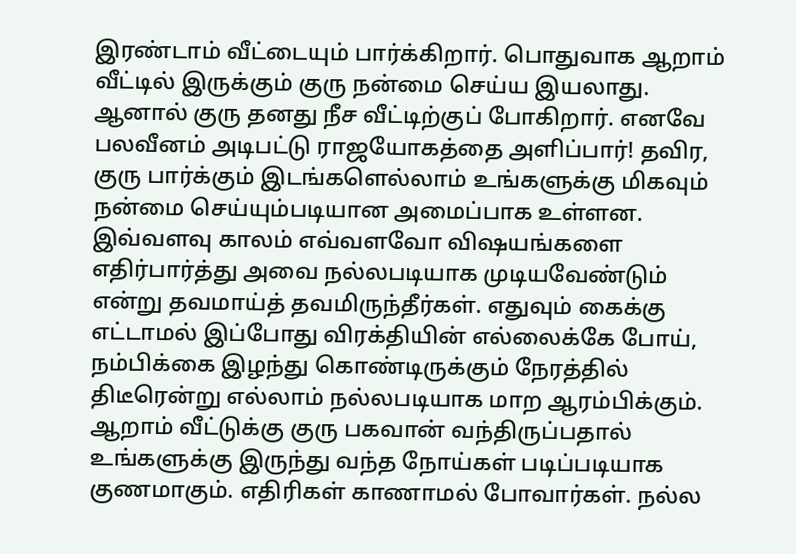இரண்டாம் வீட்டையும் பார்க்கிறார். பொதுவாக ஆறாம் வீட்டில் இருக்கும் குரு நன்மை செய்ய இயலாது. ஆனால் குரு தனது நீச வீட்டிற்குப் போகிறார். எனவே பலவீனம் அடிபட்டு ராஜயோகத்தை அளிப்பார்! தவிர, குரு பார்க்கும் இடங்களெல்லாம் உங்களுக்கு மிகவும் நன்மை செய்யும்படியான அமைப்பாக உள்ளன. இவ்வளவு காலம் எவ்வளவோ விஷயங்களை எதிர்பார்த்து அவை நல்லபடியாக முடியவேண்டும் என்று தவமாய்த் தவமிருந்தீர்கள். எதுவும் கைக்கு எட்டாமல் இப்போது விரக்தியின் எல்லைக்கே போய், நம்பிக்கை இழந்து கொண்டிருக்கும் நேரத்தில் திடீரென்று எல்லாம் நல்லபடியாக மாற ஆரம்பிக்கும். ஆறாம் வீட்டுக்கு குரு பகவான் வந்திருப்பதால் உங்களுக்கு இருந்து வந்த நோய்கள் படிப்படியாக குணமாகும். எதிரிகள் காணாமல் போவார்கள். நல்ல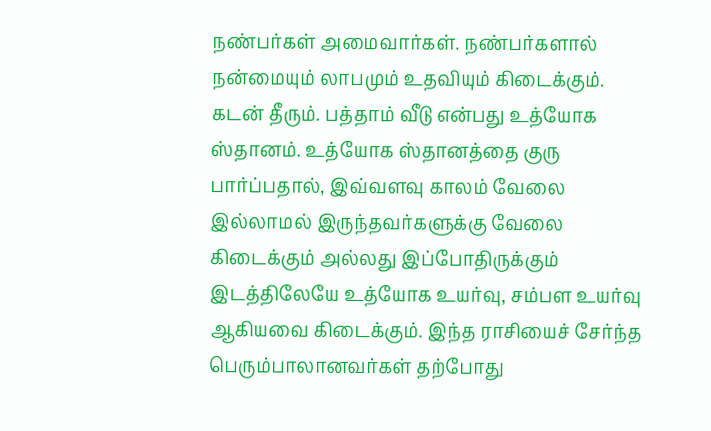நண்பர்கள் அமைவார்கள். நண்பர்களால் நன்மையும் லாபமும் உதவியும் கிடைக்கும். கடன் தீரும். பத்தாம் வீடு என்பது உத்யோக ஸ்தானம். உத்யோக ஸ்தானத்தை குரு பார்ப்பதால், இவ்வளவு காலம் வேலை இல்லாமல் இருந்தவர்களுக்கு வேலை கிடைக்கும் அல்லது இப்போதிருக்கும் இடத்திலேயே உத்யோக உயர்வு, சம்பள உயர்வு ஆகியவை கிடைக்கும். இந்த ராசியைச் சேர்ந்த பெரும்பாலானவர்கள் தற்போது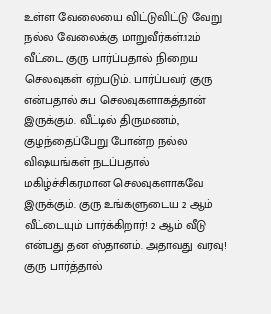உள்ள வேலையை விட்டுவிட்டு வேறு நல்ல வேலைக்கு மாறுவீர்கள்.12ம் வீட்டை குரு பார்ப்பதால் நிறைய செலவுகள் ஏற்படும். பார்ப்பவர் குரு என்பதால் சுப செலவுகளாகத்தான் இருக்கும். வீட்டில் திருமணம், குழந்தைப்பேறு போன்ற நல்ல விஷயங்கள் நடப்பதால் மகிழ்ச்சிகரமான செலவுகளாகவே இருக்கும். குரு உங்களுடைய 2 ஆம் வீட்டையும் பார்க்கிறார்! 2 ஆம் வீடு என்பது தன ஸ்தானம். அதாவது வரவு! குரு பார்த்தால்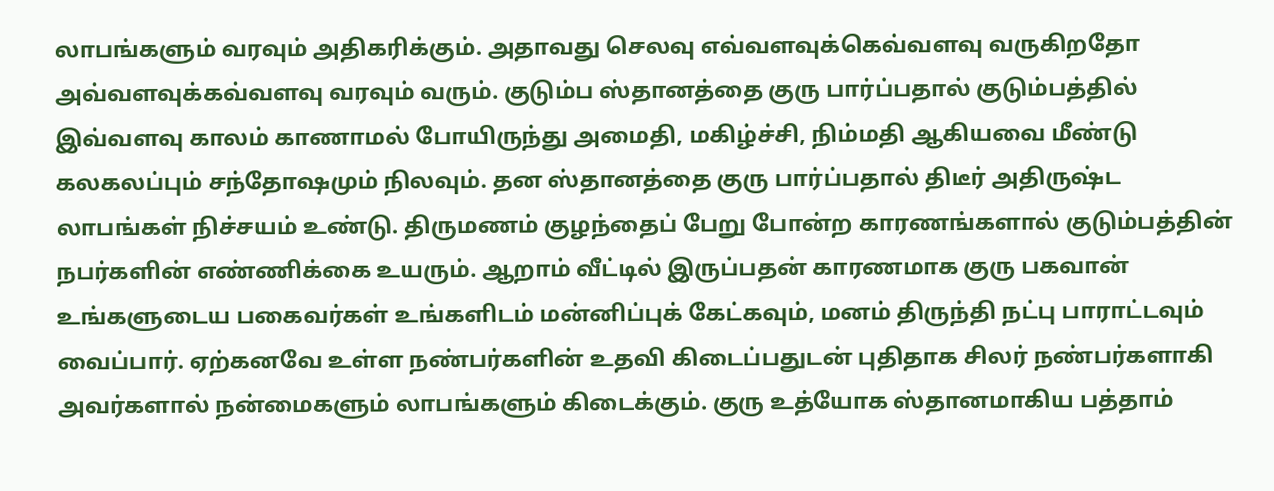லாபங்களும் வரவும் அதிகரிக்கும். அதாவது செலவு எவ்வளவுக்கெவ்வளவு வருகிறதோ அவ்வளவுக்கவ்வளவு வரவும் வரும். குடும்ப ஸ்தானத்தை குரு பார்ப்பதால் குடும்பத்தில் இவ்வளவு காலம் காணாமல் போயிருந்து அமைதி, மகிழ்ச்சி, நிம்மதி ஆகியவை மீண்டு கலகலப்பும் சந்தோஷமும் நிலவும். தன ஸ்தானத்தை குரு பார்ப்பதால் திடீர் அதிருஷ்ட லாபங்கள் நிச்சயம் உண்டு. திருமணம் குழந்தைப் பேறு போன்ற காரணங்களால் குடும்பத்தின் நபர்களின் எண்ணிக்கை உயரும். ஆறாம் வீட்டில் இருப்பதன் காரணமாக குரு பகவான் உங்களுடைய பகைவர்கள் உங்களிடம் மன்னிப்புக் கேட்கவும், மனம் திருந்தி நட்பு பாராட்டவும் வைப்பார். ஏற்கனவே உள்ள நண்பர்களின் உதவி கிடைப்பதுடன் புதிதாக சிலர் நண்பர்களாகி அவர்களால் நன்மைகளும் லாபங்களும் கிடைக்கும். குரு உத்யோக ஸ்தானமாகிய பத்தாம்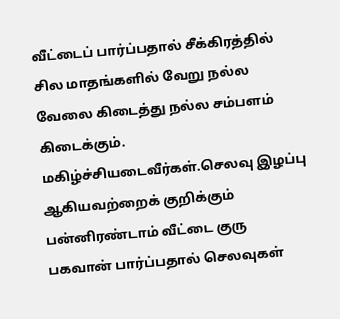வீட்டைப் பார்ப்பதால் சீக்கிரத்தில் சில மாதங்களில் வேறு நல்ல வேலை கிடைத்து நல்ல சம்பளம் கிடைக்கும். மகிழ்ச்சியடைவீர்கள்.செலவு இழப்பு ஆகியவற்றைக் குறிக்கும் பன்னிரண்டாம் வீட்டை குரு பகவான் பார்ப்பதால் செலவுகள்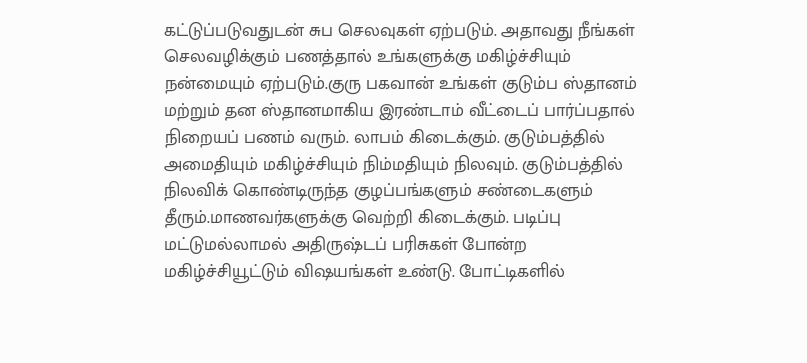கட்டுப்படுவதுடன் சுப செலவுகள் ஏற்படும். அதாவது நீங்கள் செலவழிக்கும் பணத்தால் உங்களுக்கு மகிழ்ச்சியும் நன்மையும் ஏற்படும்.குரு பகவான் உங்கள் குடும்ப ஸ்தானம் மற்றும் தன ஸ்தானமாகிய இரண்டாம் வீட்டைப் பார்ப்பதால் நிறையப் பணம் வரும். லாபம் கிடைக்கும். குடும்பத்தில் அமைதியும் மகிழ்ச்சியும் நிம்மதியும் நிலவும். குடும்பத்தில் நிலவிக் கொண்டிருந்த குழப்பங்களும் சண்டைகளும் தீரும்.மாணவர்களுக்கு வெற்றி கிடைக்கும். படிப்பு மட்டுமல்லாமல் அதிருஷ்டப் பரிசுகள் போன்ற மகிழ்ச்சியூட்டும் விஷயங்கள் உண்டு. போட்டிகளில்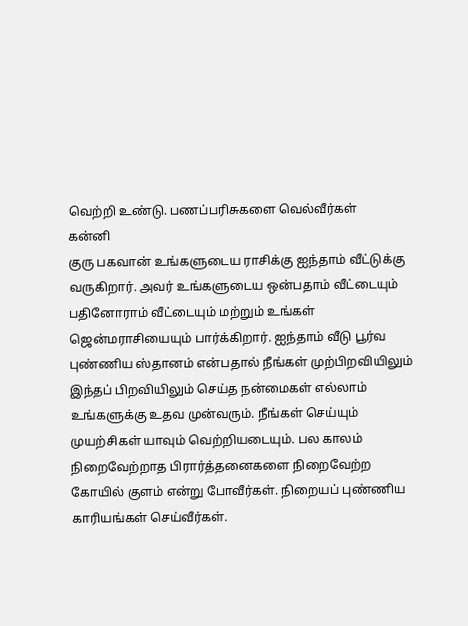வெற்றி உண்டு. பணப்பரிசுகளை வெல்வீர்கள்
கன்னி
குரு பகவான் உங்களுடைய ராசிக்கு ஐந்தாம் வீட்டுக்கு வருகிறார். அவர் உங்களுடைய ஒன்பதாம் வீட்டையும் பதினோராம் வீட்டையும் மற்றும் உங்கள் ஜென்மராசியையும் பார்க்கிறார். ஐந்தாம் வீடு பூர்வ புண்ணிய ஸ்தானம் என்பதால் நீங்கள் முற்பிறவியிலும் இந்தப் பிறவியிலும் செய்த நன்மைகள் எல்லாம் உங்களுக்கு உதவ முன்வரும். நீங்கள் செய்யும் முயற்சிகள் யாவும் வெற்றியடையும். பல காலம் நிறைவேற்றாத பிரார்த்தனைகளை நிறைவேற்ற கோயில் குளம் என்று போவீர்கள். நிறையப் புண்ணிய காரியங்கள் செய்வீர்கள்.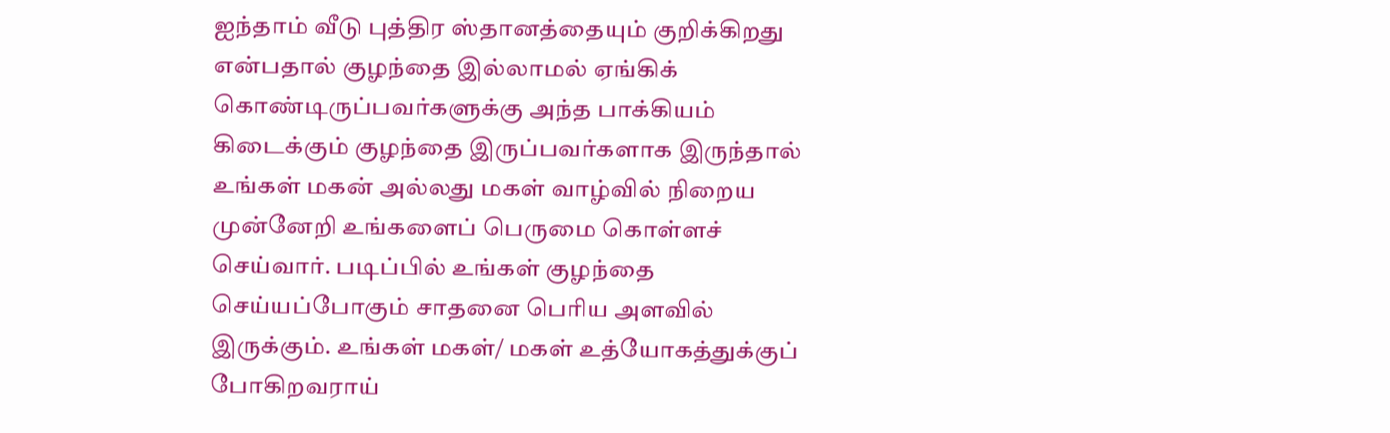ஐந்தாம் வீடு புத்திர ஸ்தானத்தையும் குறிக்கிறது என்பதால் குழந்தை இல்லாமல் ஏங்கிக் கொண்டிருப்பவர்களுக்கு அந்த பாக்கியம் கிடைக்கும் குழந்தை இருப்பவர்களாக இருந்தால் உங்கள் மகன் அல்லது மகள் வாழ்வில் நிறைய முன்னேறி உங்களைப் பெருமை கொள்ளச் செய்வார். படிப்பில் உங்கள் குழந்தை செய்யப்போகும் சாதனை பெரிய அளவில் இருக்கும். உங்கள் மகள்/ மகள் உத்யோகத்துக்குப் போகிறவராய்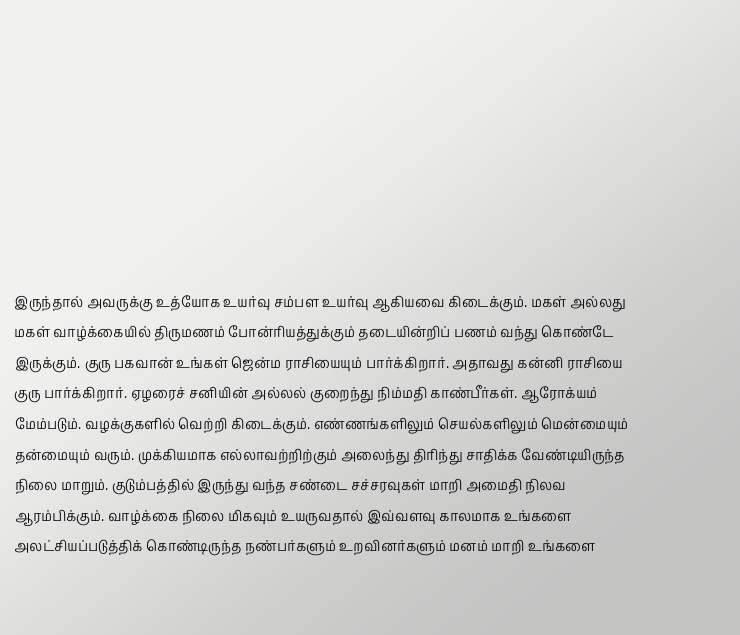இருந்தால் அவருக்கு உத்யோக உயர்வு சம்பள உயர்வு ஆகியவை கிடைக்கும். மகள் அல்லது மகள் வாழ்க்கையில் திருமணம் போன்ரியத்துக்கும் தடையின்றிப் பணம் வந்து கொண்டே இருக்கும். குரு பகவான் உங்கள் ஜென்ம ராசியையும் பார்க்கிறார். அதாவது கன்னி ராசியை குரு பார்க்கிறார். ஏழரைச் சனியின் அல்லல் குறைந்து நிம்மதி காண்பீர்கள். ஆரோக்யம் மேம்படும். வழக்குகளில் வெற்றி கிடைக்கும். எண்ணங்களிலும் செயல்களிலும் மென்மையும் தன்மையும் வரும். முக்கியமாக எல்லாவற்றிற்கும் அலைந்து திரிந்து சாதிக்க வேண்டியிருந்த நிலை மாறும். குடும்பத்தில் இருந்து வந்த சண்டை சச்சரவுகள் மாறி அமைதி நிலவ ஆரம்பிக்கும். வாழ்க்கை நிலை மிகவும் உயருவதால் இவ்வளவு காலமாக உங்களை அலட்சியப்படுத்திக் கொண்டிருந்த நண்பர்களும் உறவினர்களும் மனம் மாறி உங்களை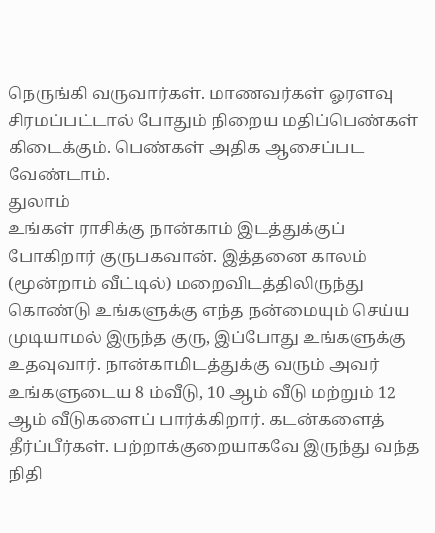நெருங்கி வருவார்கள். மாணவர்கள் ஓரளவு சிரமப்பட்டால் போதும் நிறைய மதிப்பெண்கள் கிடைக்கும். பெண்கள் அதிக ஆசைப்பட வேண்டாம்.
துலாம்
உங்கள் ராசிக்கு நான்காம் இடத்துக்குப் போகிறார் குருபகவான். இத்தனை காலம் (மூன்றாம் வீட்டில்) மறைவிடத்திலிருந்து கொண்டு உங்களுக்கு எந்த நன்மையும் செய்ய முடியாமல் இருந்த குரு, இப்போது உங்களுக்கு உதவுவார். நான்காமிடத்துக்கு வரும் அவர் உங்களுடைய 8 ம்வீடு, 10 ஆம் வீடு மற்றும் 12 ஆம் வீடுகளைப் பார்க்கிறார். கடன்களைத் தீர்ப்பீர்கள். பற்றாக்குறையாகவே இருந்து வந்த நிதி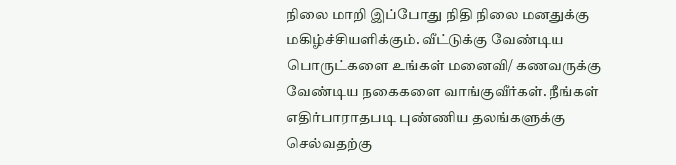நிலை மாறி இப்போது நிதி நிலை மனதுக்கு மகிழ்ச்சியளிக்கும். வீட்டுக்கு வேண்டிய பொருட்களை உங்கள் மனைவி/ கணவருக்கு வேண்டிய நகைகளை வாங்குவீர்கள். நீங்கள் எதிர்பாராதபடி புண்ணிய தலங்களுக்கு செல்வதற்கு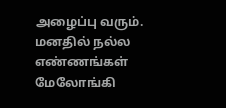அழைப்பு வரும். மனதில் நல்ல எண்ணங்கள் மேலோங்கி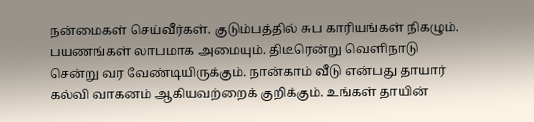நன்மைகள் செய்வீர்கள். குடும்பத்தில் சுப காரியங்கள் நிகழும். பயணங்கள் லாபமாக அமையும். திடீரென்று வெளிநாடு சென்று வர வேண்டியிருக்கும். நான்காம் வீடு என்பது தாயார் கல்வி வாகனம் ஆகியவற்றைக் குறிக்கும். உங்கள் தாயின்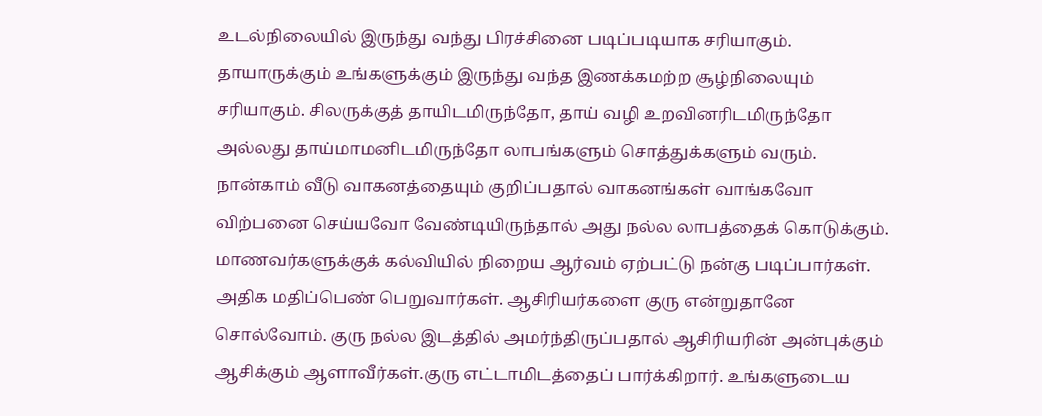உடல்நிலையில் இருந்து வந்து பிரச்சினை படிப்படியாக சரியாகும். தாயாருக்கும் உங்களுக்கும் இருந்து வந்த இணக்கமற்ற சூழ்நிலையும் சரியாகும். சிலருக்குத் தாயிடமிருந்தோ, தாய் வழி உறவினரிடமிருந்தோ அல்லது தாய்மாமனிடமிருந்தோ லாபங்களும் சொத்துக்களும் வரும். நான்காம் வீடு வாகனத்தையும் குறிப்பதால் வாகனங்கள் வாங்கவோ விற்பனை செய்யவோ வேண்டியிருந்தால் அது நல்ல லாபத்தைக் கொடுக்கும். மாணவர்களுக்குக் கல்வியில் நிறைய ஆர்வம் ஏற்பட்டு நன்கு படிப்பார்கள். அதிக மதிப்பெண் பெறுவார்கள். ஆசிரியர்களை குரு என்றுதானே சொல்வோம். குரு நல்ல இடத்தில் அமர்ந்திருப்பதால் ஆசிரியரின் அன்புக்கும் ஆசிக்கும் ஆளாவீர்கள்.குரு எட்டாமிடத்தைப் பார்க்கிறார். உங்களுடைய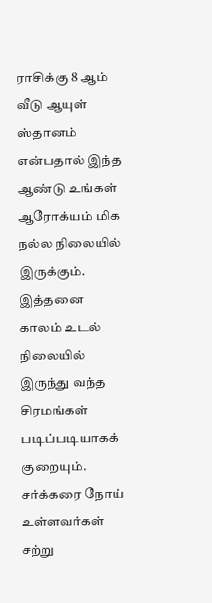ராசிக்கு 8 ஆம் வீடு ஆயுள் ஸ்தானம் என்பதால் இந்த ஆண்டு உங்கள் ஆரோக்யம் மிக நல்ல நிலையில் இருக்கும். இத்தனை காலம் உடல் நிலையில் இருந்து வந்த சிரமங்கள் படிப்படியாகக் குறையும். சர்க்கரை நோய் உள்ளவர்கள் சற்று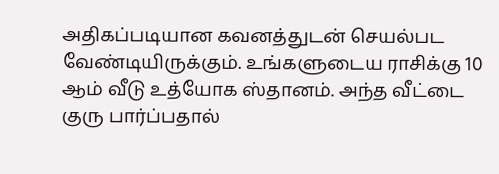அதிகப்படியான கவனத்துடன் செயல்பட வேண்டியிருக்கும். உங்களுடைய ராசிக்கு 10 ஆம் வீடு உத்யோக ஸ்தானம். அந்த வீட்டை குரு பார்ப்பதால்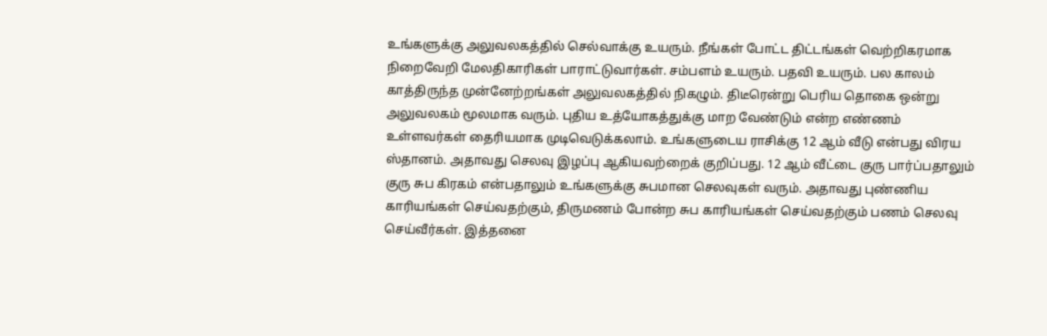உங்களுக்கு அலுவலகத்தில் செல்வாக்கு உயரும். நீங்கள் போட்ட திட்டங்கள் வெற்றிகரமாக நிறைவேறி மேலதிகாரிகள் பாராட்டுவார்கள். சம்பளம் உயரும். பதவி உயரும். பல காலம் காத்திருந்த முன்னேற்றங்கள் அலுவலகத்தில் நிகழும். திடீரென்று பெரிய தொகை ஒன்று அலுவலகம் மூலமாக வரும். புதிய உத்யோகத்துக்கு மாற வேண்டும் என்ற எண்ணம் உள்ளவர்கள் தைரியமாக முடிவெடுக்கலாம். உங்களுடைய ராசிக்கு 12 ஆம் வீடு என்பது விரய ஸ்தானம். அதாவது செலவு இழப்பு ஆகியவற்றைக் குறிப்பது. 12 ஆம் வீட்டை குரு பார்ப்பதாலும் குரு சுப கிரகம் என்பதாலும் உங்களுக்கு சுபமான செலவுகள் வரும். அதாவது புண்ணிய காரியங்கள் செய்வதற்கும், திருமணம் போன்ற சுப காரியங்கள் செய்வதற்கும் பணம் செலவு செய்வீர்கள். இத்தனை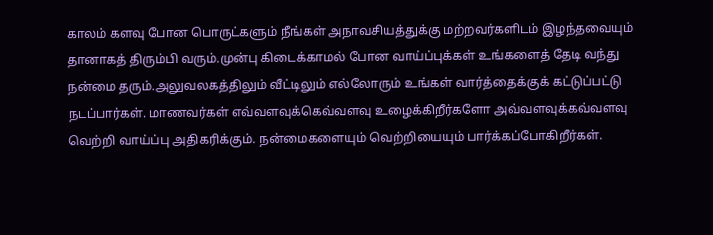காலம் களவு போன பொருட்களும் நீங்கள் அநாவசியத்துக்கு மற்றவர்களிடம் இழந்தவையும் தானாகத் திரும்பி வரும்.முன்பு கிடைக்காமல் போன வாய்ப்புக்கள் உங்களைத் தேடி வந்து நன்மை தரும்.அலுவலகத்திலும் வீட்டிலும் எல்லோரும் உங்கள் வார்த்தைக்குக் கட்டுப்பட்டு நடப்பார்கள். மாணவர்கள் எவ்வளவுக்கெவ்வளவு உழைக்கிறீர்களோ அவ்வளவுக்கவ்வளவு வெற்றி வாய்ப்பு அதிகரிக்கும். நன்மைகளையும் வெற்றியையும் பார்க்கப்போகிறீர்கள்.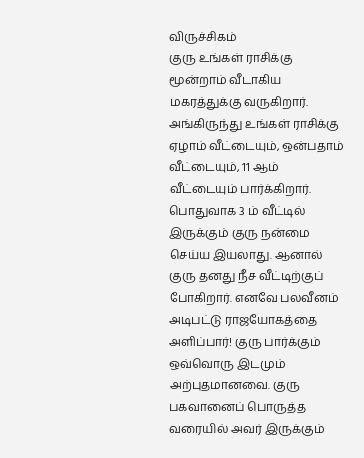விருச்சிகம்
குரு உங்கள் ராசிக்கு மூன்றாம் வீடாகிய மகரத்துக்கு வருகிறார். அங்கிருந்து உங்கள் ராசிக்கு ஏழாம் வீட்டையும், ஒன்பதாம் வீட்டையும், 11 ஆம் வீட்டையும் பார்க்கிறார். பொதுவாக 3 ம் வீட்டில் இருக்கும் குரு நன்மை செய்ய இயலாது. ஆனால் குரு தனது நீச வீட்டிற்குப் போகிறார். எனவே பலவீனம் அடிபட்டு ராஜயோகத்தை அளிப்பார்! குரு பார்க்கும் ஒவ்வொரு இடமும் அற்புதமானவை. குரு பகவானைப் பொருத்த வரையில் அவர் இருக்கும்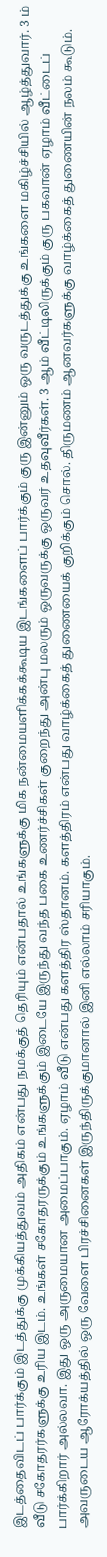இடத்தைவிடப் பார்க்கும் இடத்துக்கு முக்கியத்துவம் அதிகம் என்பது நமக்குத் தெரியும் என்பதால் உங்களுக்கு மிக நன்மையளிக்கக்கூடிய இடங்களைப் பார்க்கும் குரு இன்னும் ஒரு வருடத்துக்கு உங்களை மகிழ்ச்சியில் ஆழ்த்துவார். 3 ம் வீடு சகோதரர்களுக்கு உரிய இடம். உங்கள் சகோதரருக்கும் உங்களுக்கும் இடையே இருந்து வந்த பகை உணர்ச்சிகள் குறைந்து அன்பு மலரும் ஒருவருக்கு ஒருவர் உதவுவீர்கள். 3 ஆம் வீட்டிலிருக்கும் குரு பகவான் ஏழாம் வீட்டைப் பார்க்கிறார் அல்லவா. இது ஒரு அருமையான அமைப்பாகும். ஏழாம் வீடு என்பது களத்திர ஸ்தானம். களத்திரம் என்பது வாழ்க்கைத் துணையைக் குறிக்கும் சொல். திருமணம் ஆனவர்களுக்கு வாழ்க்கைத் துணையின் நலம் கூடும். அவருடைய ஆரோக்யத்தில் ஒரு வேளை பிரச்சினைகள் இருந்திருக்குமானால் இனி எல்லாம் சரியாகும்.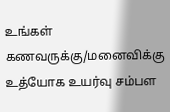உங்கள் கணவருக்கு/மனைவிக்கு உத்யோக உயர்வு சம்பள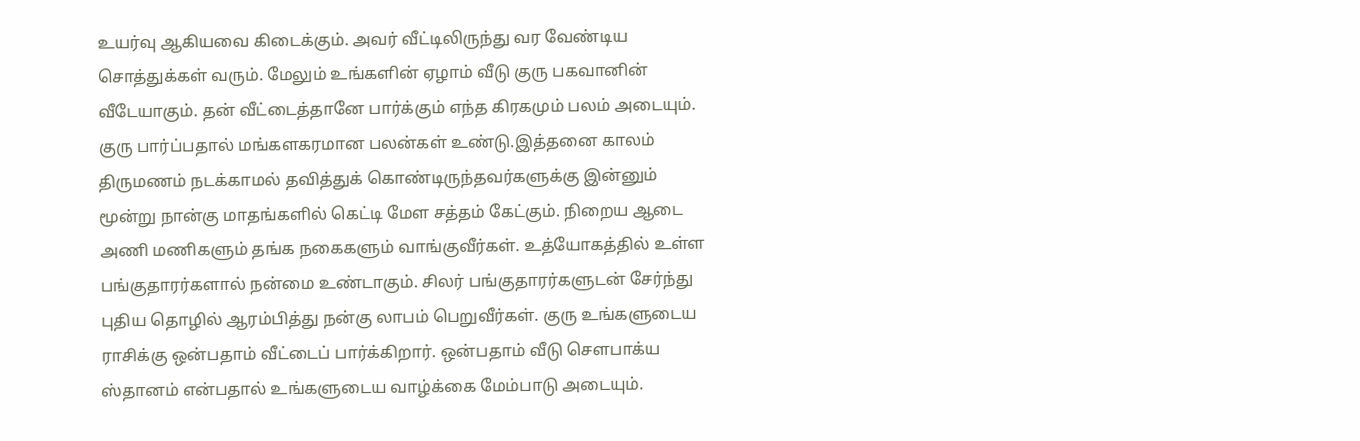உயர்வு ஆகியவை கிடைக்கும். அவர் வீட்டிலிருந்து வர வேண்டிய சொத்துக்கள் வரும். மேலும் உங்களின் ஏழாம் வீடு குரு பகவானின் வீடேயாகும். தன் வீட்டைத்தானே பார்க்கும் எந்த கிரகமும் பலம் அடையும். குரு பார்ப்பதால் மங்களகரமான பலன்கள் உண்டு.இத்தனை காலம் திருமணம் நடக்காமல் தவித்துக் கொண்டிருந்தவர்களுக்கு இன்னும் மூன்று நான்கு மாதங்களில் கெட்டி மேள சத்தம் கேட்கும். நிறைய ஆடை அணி மணிகளும் தங்க நகைகளும் வாங்குவீர்கள். உத்யோகத்தில் உள்ள பங்குதாரர்களால் நன்மை உண்டாகும். சிலர் பங்குதாரர்களுடன் சேர்ந்து புதிய தொழில் ஆரம்பித்து நன்கு லாபம் பெறுவீர்கள். குரு உங்களுடைய ராசிக்கு ஒன்பதாம் வீட்டைப் பார்க்கிறார். ஒன்பதாம் வீடு சௌபாக்ய ஸ்தானம் என்பதால் உங்களுடைய வாழ்க்கை மேம்பாடு அடையும்.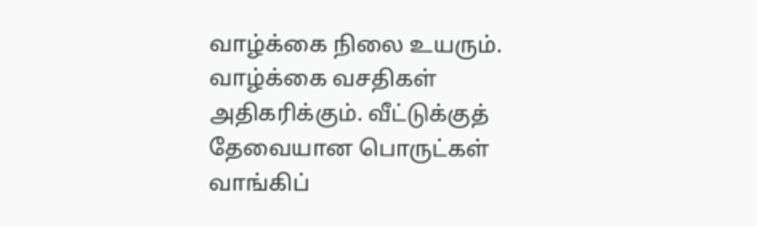வாழ்க்கை நிலை உயரும். வாழ்க்கை வசதிகள் அதிகரிக்கும். வீட்டுக்குத் தேவையான பொருட்கள் வாங்கிப்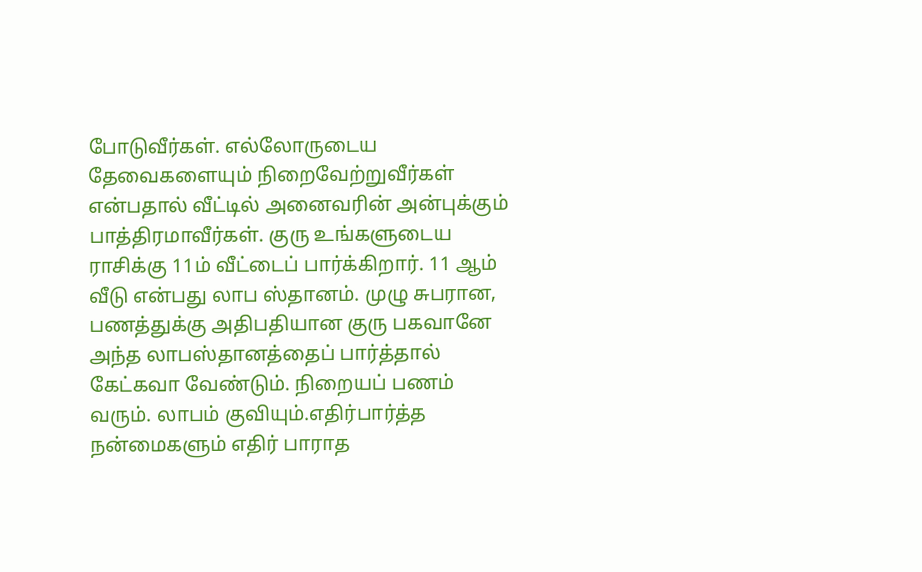போடுவீர்கள். எல்லோருடைய தேவைகளையும் நிறைவேற்றுவீர்கள் என்பதால் வீட்டில் அனைவரின் அன்புக்கும் பாத்திரமாவீர்கள். குரு உங்களுடைய ராசிக்கு 11ம் வீட்டைப் பார்க்கிறார். 11 ஆம் வீடு என்பது லாப ஸ்தானம். முழு சுபரான, பணத்துக்கு அதிபதியான குரு பகவானே அந்த லாபஸ்தானத்தைப் பார்த்தால் கேட்கவா வேண்டும். நிறையப் பணம் வரும். லாபம் குவியும்.எதிர்பார்த்த நன்மைகளும் எதிர் பாராத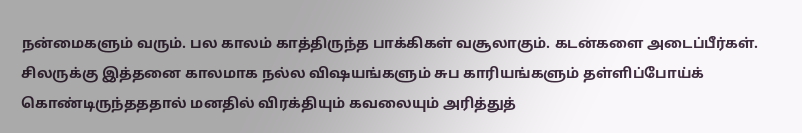நன்மைகளும் வரும். பல காலம் காத்திருந்த பாக்கிகள் வசூலாகும். கடன்களை அடைப்பீர்கள். சிலருக்கு இத்தனை காலமாக நல்ல விஷயங்களும் சுப காரியங்களும் தள்ளிப்போய்க் கொண்டிருந்தததால் மனதில் விரக்தியும் கவலையும் அரித்துத்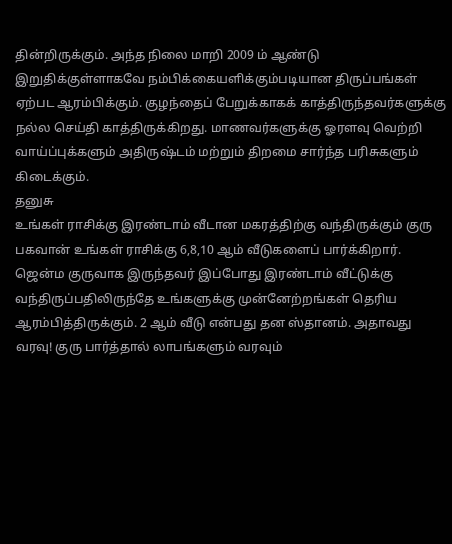தின்றிருக்கும். அந்த நிலை மாறி 2009 ம் ஆண்டு இறுதிக்குள்ளாகவே நம்பிக்கையளிக்கும்படியான திருப்பங்கள் ஏற்பட ஆரம்பிக்கும். குழந்தைப் பேறுக்காகக் காத்திருந்தவர்களுக்கு நல்ல செய்தி காத்திருக்கிறது. மாணவர்களுக்கு ஓரளவு வெற்றி வாய்ப்புக்களும் அதிருஷ்டம் மற்றும் திறமை சார்ந்த பரிசுகளும் கிடைக்கும்.
தனுசு
உங்கள் ராசிக்கு இரண்டாம் வீடான மகரத்திற்கு வந்திருக்கும் குரு பகவான் உங்கள் ராசிக்கு 6,8,10 ஆம் வீடுகளைப் பார்க்கிறார். ஜென்ம குருவாக இருந்தவர் இப்போது இரண்டாம் வீட்டுக்கு வந்திருப்பதிலிருந்தே உங்களுக்கு முன்னேற்றங்கள் தெரிய ஆரம்பித்திருக்கும். 2 ஆம் வீடு என்பது தன ஸ்தானம். அதாவது வரவு! குரு பார்த்தால் லாபங்களும் வரவும்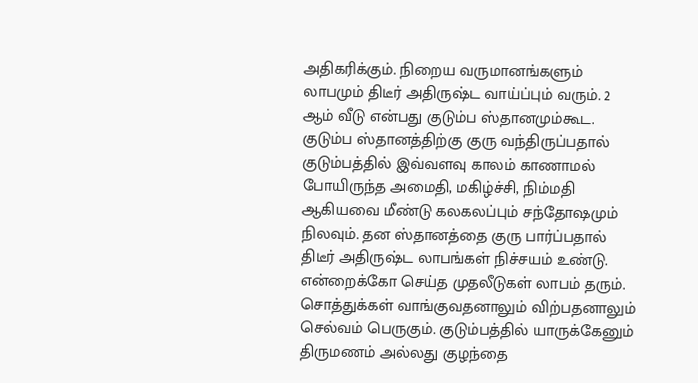அதிகரிக்கும். நிறைய வருமானங்களும் லாபமும் திடீர் அதிருஷ்ட வாய்ப்பும் வரும். 2 ஆம் வீடு என்பது குடும்ப ஸ்தானமும்கூட. குடும்ப ஸ்தானத்திற்கு குரு வந்திருப்பதால் குடும்பத்தில் இவ்வளவு காலம் காணாமல் போயிருந்த அமைதி, மகிழ்ச்சி, நிம்மதி ஆகியவை மீண்டு கலகலப்பும் சந்தோஷமும் நிலவும். தன ஸ்தானத்தை குரு பார்ப்பதால் திடீர் அதிருஷ்ட லாபங்கள் நிச்சயம் உண்டு. என்றைக்கோ செய்த முதலீடுகள் லாபம் தரும். சொத்துக்கள் வாங்குவதனாலும் விற்பதனாலும் செல்வம் பெருகும். குடும்பத்தில் யாருக்கேனும் திருமணம் அல்லது குழந்தை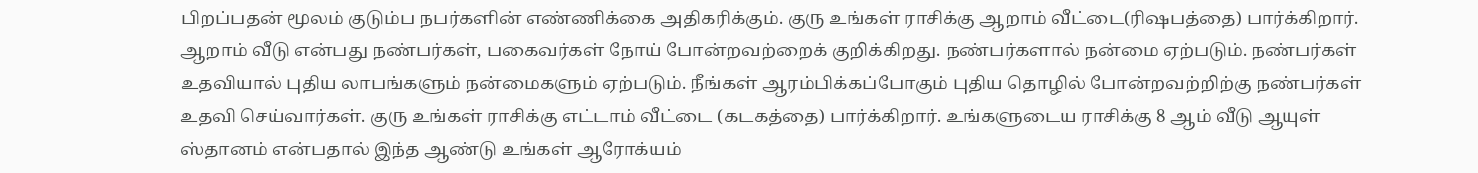பிறப்பதன் மூலம் குடும்ப நபர்களின் எண்ணிக்கை அதிகரிக்கும். குரு உங்கள் ராசிக்கு ஆறாம் வீட்டை(ரிஷபத்தை) பார்க்கிறார். ஆறாம் வீடு என்பது நண்பர்கள், பகைவர்கள் நோய் போன்றவற்றைக் குறிக்கிறது. நண்பர்களால் நன்மை ஏற்படும். நண்பர்கள் உதவியால் புதிய லாபங்களும் நன்மைகளும் ஏற்படும். நீங்கள் ஆரம்பிக்கப்போகும் புதிய தொழில் போன்றவற்றிற்கு நண்பர்கள் உதவி செய்வார்கள். குரு உங்கள் ராசிக்கு எட்டாம் வீட்டை (கடகத்தை) பார்க்கிறார். உங்களுடைய ராசிக்கு 8 ஆம் வீடு ஆயுள் ஸ்தானம் என்பதால் இந்த ஆண்டு உங்கள் ஆரோக்யம்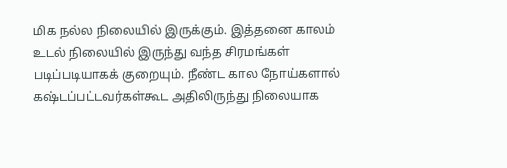மிக நல்ல நிலையில் இருக்கும். இத்தனை காலம் உடல் நிலையில் இருந்து வந்த சிரமங்கள் படிப்படியாகக் குறையும். நீண்ட கால நோய்களால் கஷ்டப்பட்டவர்கள்கூட அதிலிருந்து நிலையாக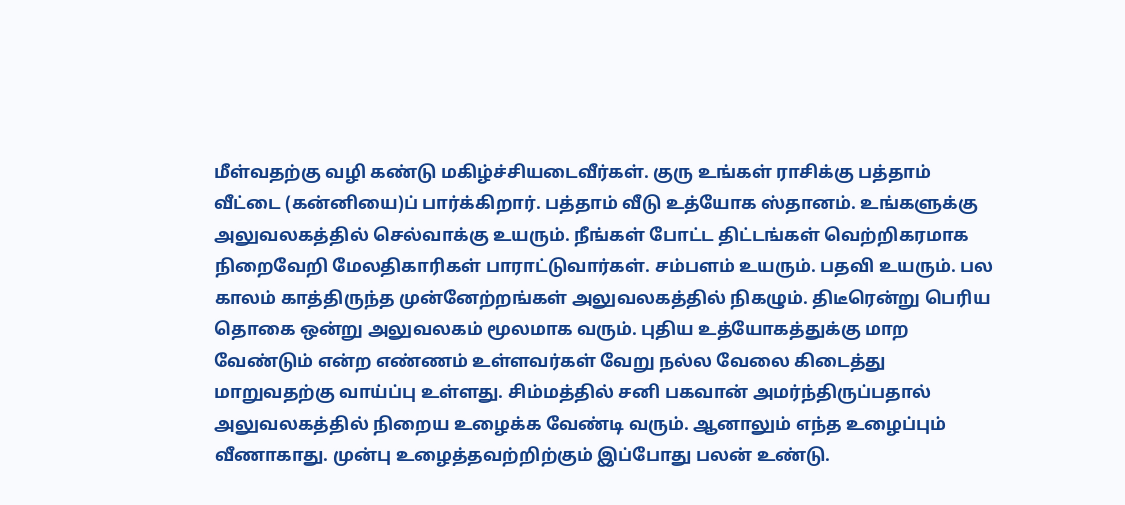மீள்வதற்கு வழி கண்டு மகிழ்ச்சியடைவீர்கள். குரு உங்கள் ராசிக்கு பத்தாம் வீட்டை (கன்னியை)ப் பார்க்கிறார். பத்தாம் வீடு உத்யோக ஸ்தானம். உங்களுக்கு அலுவலகத்தில் செல்வாக்கு உயரும். நீங்கள் போட்ட திட்டங்கள் வெற்றிகரமாக நிறைவேறி மேலதிகாரிகள் பாராட்டுவார்கள். சம்பளம் உயரும். பதவி உயரும். பல காலம் காத்திருந்த முன்னேற்றங்கள் அலுவலகத்தில் நிகழும். திடீரென்று பெரிய தொகை ஒன்று அலுவலகம் மூலமாக வரும். புதிய உத்யோகத்துக்கு மாற வேண்டும் என்ற எண்ணம் உள்ளவர்கள் வேறு நல்ல வேலை கிடைத்து மாறுவதற்கு வாய்ப்பு உள்ளது. சிம்மத்தில் சனி பகவான் அமர்ந்திருப்பதால் அலுவலகத்தில் நிறைய உழைக்க வேண்டி வரும். ஆனாலும் எந்த உழைப்பும் வீணாகாது. முன்பு உழைத்தவற்றிற்கும் இப்போது பலன் உண்டு.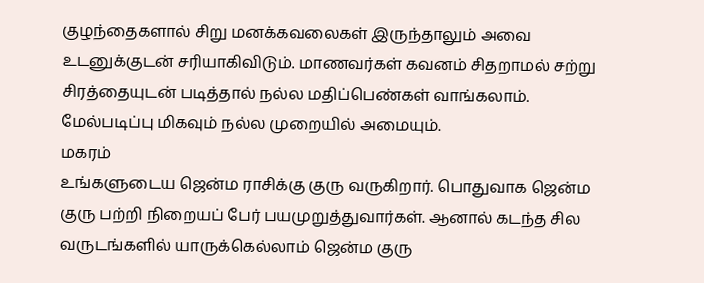குழந்தைகளால் சிறு மனக்கவலைகள் இருந்தாலும் அவை உடனுக்குடன் சரியாகிவிடும். மாணவர்கள் கவனம் சிதறாமல் சற்று சிரத்தையுடன் படித்தால் நல்ல மதிப்பெண்கள் வாங்கலாம். மேல்படிப்பு மிகவும் நல்ல முறையில் அமையும்.
மகரம்
உங்களுடைய ஜென்ம ராசிக்கு குரு வருகிறார். பொதுவாக ஜென்ம குரு பற்றி நிறையப் பேர் பயமுறுத்துவார்கள். ஆனால் கடந்த சில வருடங்களில் யாருக்கெல்லாம் ஜென்ம குரு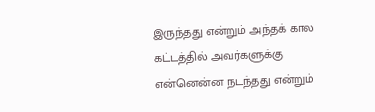இருந்தது என்றும் அந்தக் கால கட்டத்தில் அவர்களுக்கு என்னென்ன நடந்தது என்றும்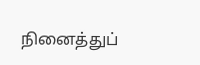நினைத்துப்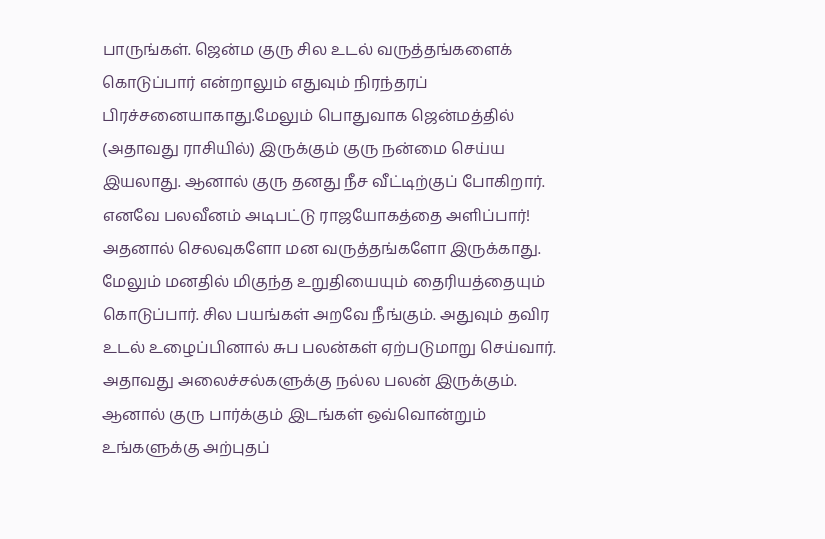பாருங்கள். ஜென்ம குரு சில உடல் வருத்தங்களைக் கொடுப்பார் என்றாலும் எதுவும் நிரந்தரப் பிரச்சனையாகாது.மேலும் பொதுவாக ஜென்மத்தில் (அதாவது ராசியில்) இருக்கும் குரு நன்மை செய்ய இயலாது. ஆனால் குரு தனது நீச வீட்டிற்குப் போகிறார். எனவே பலவீனம் அடிபட்டு ராஜயோகத்தை அளிப்பார்! அதனால் செலவுகளோ மன வருத்தங்களோ இருக்காது. மேலும் மனதில் மிகுந்த உறுதியையும் தைரியத்தையும் கொடுப்பார். சில பயங்கள் அறவே நீங்கும். அதுவும் தவிர உடல் உழைப்பினால் சுப பலன்கள் ஏற்படுமாறு செய்வார். அதாவது அலைச்சல்களுக்கு நல்ல பலன் இருக்கும். ஆனால் குரு பார்க்கும் இடங்கள் ஒவ்வொன்றும் உங்களுக்கு அற்புதப்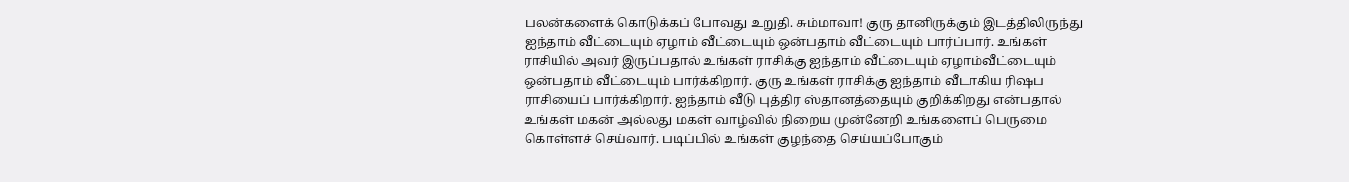பலன்களைக் கொடுக்கப் போவது உறுதி. சும்மாவா! குரு தானிருக்கும் இடத்திலிருந்து ஐந்தாம் வீட்டையும் ஏழாம் வீட்டையும் ஒன்பதாம் வீட்டையும் பார்ப்பார். உங்கள் ராசியில் அவர் இருப்பதால் உங்கள் ராசிக்கு ஐந்தாம் வீட்டையும் ஏழாம்வீட்டையும் ஒன்பதாம் வீட்டையும் பார்க்கிறார். குரு உங்கள் ராசிக்கு ஐந்தாம் வீடாகிய ரிஷப ராசியைப் பார்க்கிறார். ஐந்தாம் வீடு புத்திர ஸ்தானத்தையும் குறிக்கிறது என்பதால் உங்கள் மகன் அல்லது மகள் வாழ்வில் நிறைய முன்னேறி உங்களைப் பெருமை கொள்ளச் செய்வார். படிப்பில் உங்கள் குழந்தை செய்யப்போகும்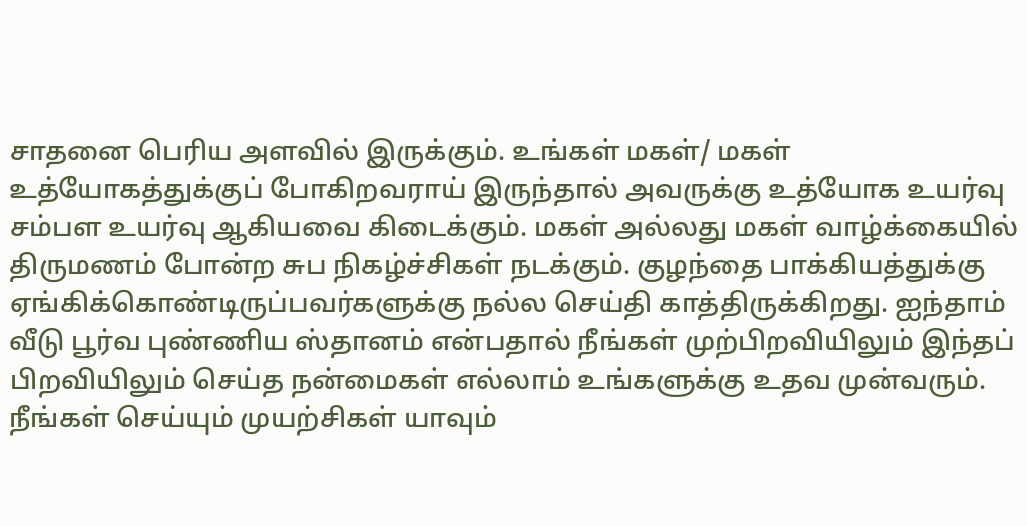சாதனை பெரிய அளவில் இருக்கும். உங்கள் மகள்/ மகள் உத்யோகத்துக்குப் போகிறவராய் இருந்தால் அவருக்கு உத்யோக உயர்வு சம்பள உயர்வு ஆகியவை கிடைக்கும். மகள் அல்லது மகள் வாழ்க்கையில் திருமணம் போன்ற சுப நிகழ்ச்சிகள் நடக்கும். குழந்தை பாக்கியத்துக்கு ஏங்கிக்கொண்டிருப்பவர்களுக்கு நல்ல செய்தி காத்திருக்கிறது. ஐந்தாம் வீடு பூர்வ புண்ணிய ஸ்தானம் என்பதால் நீங்கள் முற்பிறவியிலும் இந்தப் பிறவியிலும் செய்த நன்மைகள் எல்லாம் உங்களுக்கு உதவ முன்வரும். நீங்கள் செய்யும் முயற்சிகள் யாவும்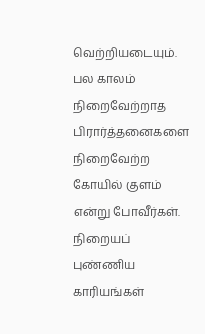வெற்றியடையும். பல காலம் நிறைவேற்றாத பிரார்த்தனைகளை நிறைவேற்ற கோயில் குளம் என்று போவீர்கள். நிறையப் புண்ணிய காரியங்கள்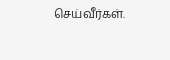செய்வீர்கள்.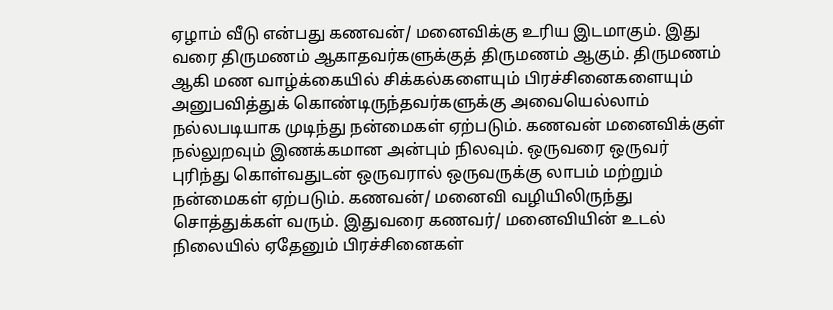ஏழாம் வீடு என்பது கணவன்/ மனைவிக்கு உரிய இடமாகும். இது வரை திருமணம் ஆகாதவர்களுக்குத் திருமணம் ஆகும். திருமணம் ஆகி மண வாழ்க்கையில் சிக்கல்களையும் பிரச்சினைகளையும் அனுபவித்துக் கொண்டிருந்தவர்களுக்கு அவையெல்லாம் நல்லபடியாக முடிந்து நன்மைகள் ஏற்படும். கணவன் மனைவிக்குள் நல்லுறவும் இணக்கமான அன்பும் நிலவும். ஒருவரை ஒருவர் புரிந்து கொள்வதுடன் ஒருவரால் ஒருவருக்கு லாபம் மற்றும் நன்மைகள் ஏற்படும். கணவன்/ மனைவி வழியிலிருந்து சொத்துக்கள் வரும். இதுவரை கணவர்/ மனைவியின் உடல் நிலையில் ஏதேனும் பிரச்சினைகள்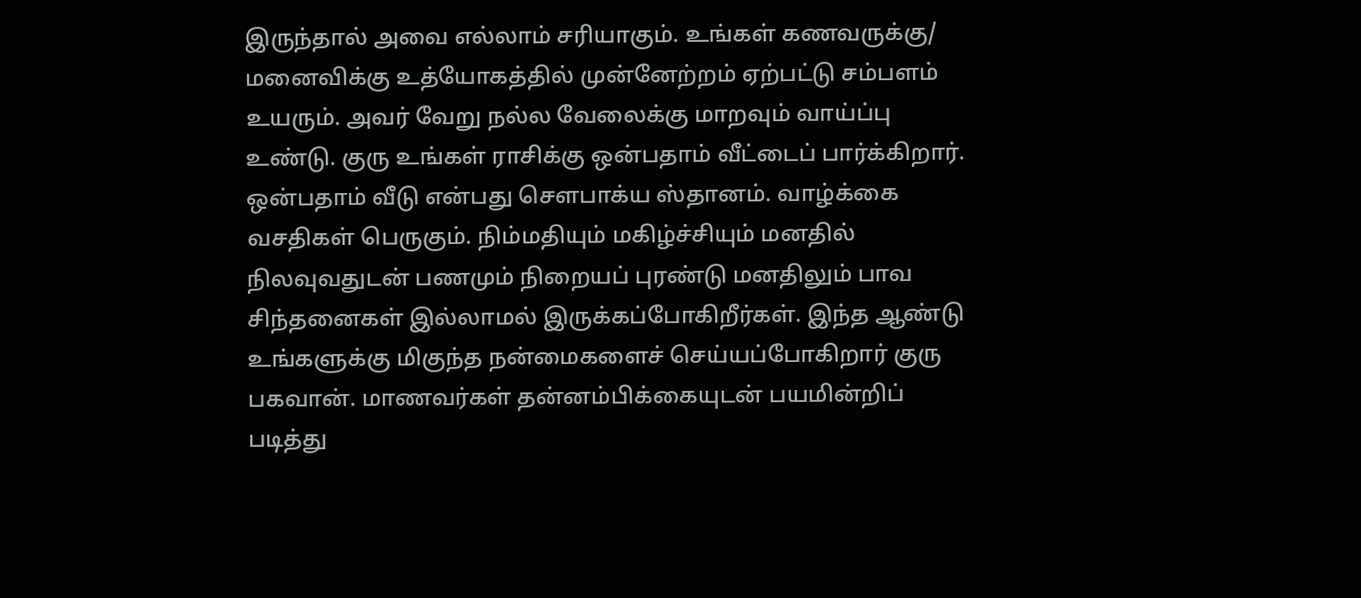இருந்தால் அவை எல்லாம் சரியாகும். உங்கள் கணவருக்கு/ மனைவிக்கு உத்யோகத்தில் முன்னேற்றம் ஏற்பட்டு சம்பளம் உயரும். அவர் வேறு நல்ல வேலைக்கு மாறவும் வாய்ப்பு உண்டு. குரு உங்கள் ராசிக்கு ஒன்பதாம் வீட்டைப் பார்க்கிறார். ஒன்பதாம் வீடு என்பது சௌபாக்ய ஸ்தானம். வாழ்க்கை வசதிகள் பெருகும். நிம்மதியும் மகிழ்ச்சியும் மனதில் நிலவுவதுடன் பணமும் நிறையப் புரண்டு மனதிலும் பாவ சிந்தனைகள் இல்லாமல் இருக்கப்போகிறீர்கள். இந்த ஆண்டு உங்களுக்கு மிகுந்த நன்மைகளைச் செய்யப்போகிறார் குரு பகவான். மாணவர்கள் தன்னம்பிக்கையுடன் பயமின்றிப் படித்து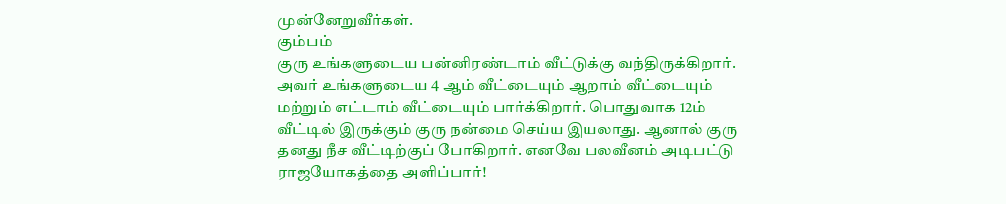முன்னேறுவீர்கள்.
கும்பம்
குரு உங்களுடைய பன்னிரண்டாம் வீட்டுக்கு வந்திருக்கிறார். அவர் உங்களுடைய 4 ஆம் வீட்டையும் ஆறாம் வீட்டையும் மற்றும் எட்டாம் வீட்டையும் பார்க்கிறார். பொதுவாக 12ம் வீட்டில் இருக்கும் குரு நன்மை செய்ய இயலாது. ஆனால் குரு தனது நீச வீட்டிற்குப் போகிறார். எனவே பலவீனம் அடிபட்டு ராஜயோகத்தை அளிப்பார்!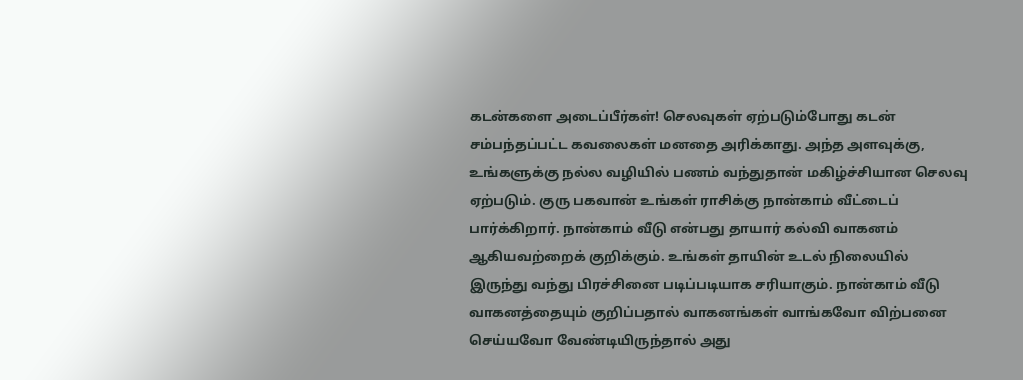கடன்களை அடைப்பீர்கள்! செலவுகள் ஏற்படும்போது கடன் சம்பந்தப்பட்ட கவலைகள் மனதை அரிக்காது. அந்த அளவுக்கு, உங்களுக்கு நல்ல வழியில் பணம் வந்துதான் மகிழ்ச்சியான செலவு ஏற்படும். குரு பகவான் உங்கள் ராசிக்கு நான்காம் வீட்டைப் பார்க்கிறார். நான்காம் வீடு என்பது தாயார் கல்வி வாகனம் ஆகியவற்றைக் குறிக்கும். உங்கள் தாயின் உடல் நிலையில் இருந்து வந்து பிரச்சினை படிப்படியாக சரியாகும். நான்காம் வீடு வாகனத்தையும் குறிப்பதால் வாகனங்கள் வாங்கவோ விற்பனை செய்யவோ வேண்டியிருந்தால் அது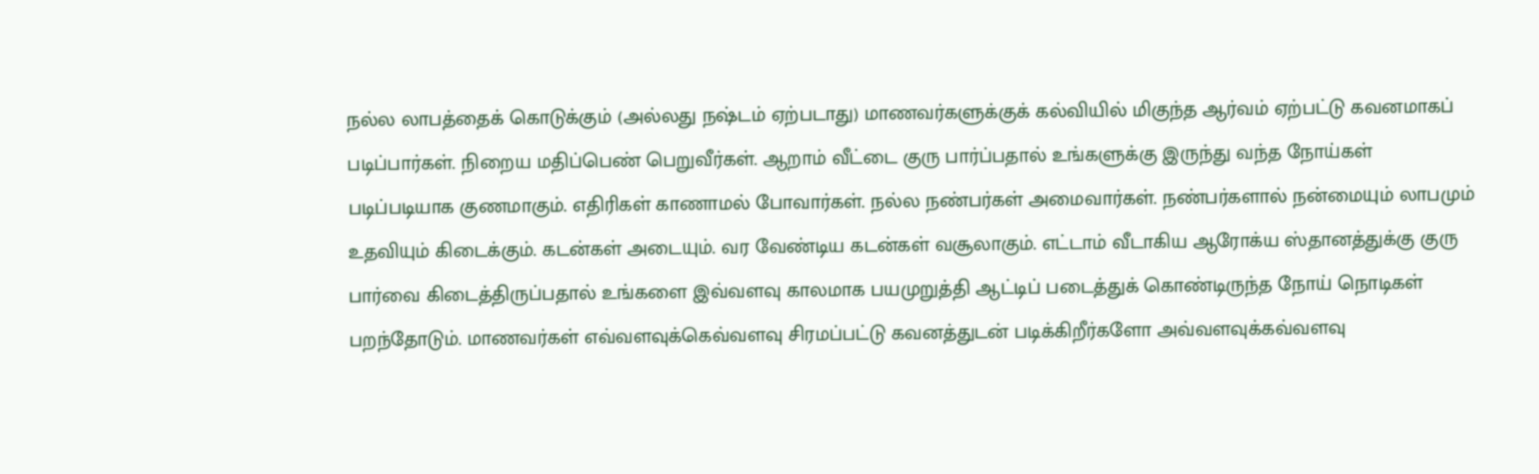நல்ல லாபத்தைக் கொடுக்கும் (அல்லது நஷ்டம் ஏற்படாது) மாணவர்களுக்குக் கல்வியில் மிகுந்த ஆர்வம் ஏற்பட்டு கவனமாகப் படிப்பார்கள். நிறைய மதிப்பெண் பெறுவீர்கள். ஆறாம் வீட்டை குரு பார்ப்பதால் உங்களுக்கு இருந்து வந்த நோய்கள் படிப்படியாக குணமாகும். எதிரிகள் காணாமல் போவார்கள். நல்ல நண்பர்கள் அமைவார்கள். நண்பர்களால் நன்மையும் லாபமும் உதவியும் கிடைக்கும். கடன்கள் அடையும். வர வேண்டிய கடன்கள் வசூலாகும். எட்டாம் வீடாகிய ஆரோக்ய ஸ்தானத்துக்கு குரு பார்வை கிடைத்திருப்பதால் உங்களை இவ்வளவு காலமாக பயமுறுத்தி ஆட்டிப் படைத்துக் கொண்டிருந்த நோய் நொடிகள் பறந்தோடும். மாணவர்கள் எவ்வளவுக்கெவ்வளவு சிரமப்பட்டு கவனத்துடன் படிக்கிறீர்களோ அவ்வளவுக்கவ்வளவு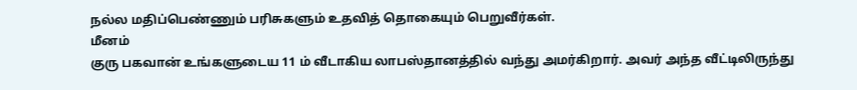நல்ல மதிப்பெண்ணும் பரிசுகளும் உதவித் தொகையும் பெறுவீர்கள்.
மீனம்
குரு பகவான் உங்களுடைய 11 ம் வீடாகிய லாபஸ்தானத்தில் வந்து அமர்கிறார். அவர் அந்த வீட்டிலிருந்து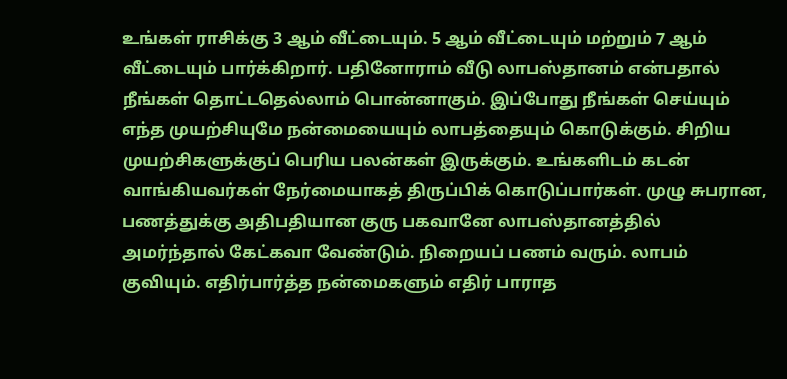உங்கள் ராசிக்கு 3 ஆம் வீட்டையும். 5 ஆம் வீட்டையும் மற்றும் 7 ஆம் வீட்டையும் பார்க்கிறார். பதினோராம் வீடு லாபஸ்தானம் என்பதால் நீங்கள் தொட்டதெல்லாம் பொன்னாகும். இப்போது நீங்கள் செய்யும் எந்த முயற்சியுமே நன்மையையும் லாபத்தையும் கொடுக்கும். சிறிய முயற்சிகளுக்குப் பெரிய பலன்கள் இருக்கும். உங்களிடம் கடன் வாங்கியவர்கள் நேர்மையாகத் திருப்பிக் கொடுப்பார்கள். முழு சுபரான, பணத்துக்கு அதிபதியான குரு பகவானே லாபஸ்தானத்தில் அமர்ந்தால் கேட்கவா வேண்டும். நிறையப் பணம் வரும். லாபம் குவியும். எதிர்பார்த்த நன்மைகளும் எதிர் பாராத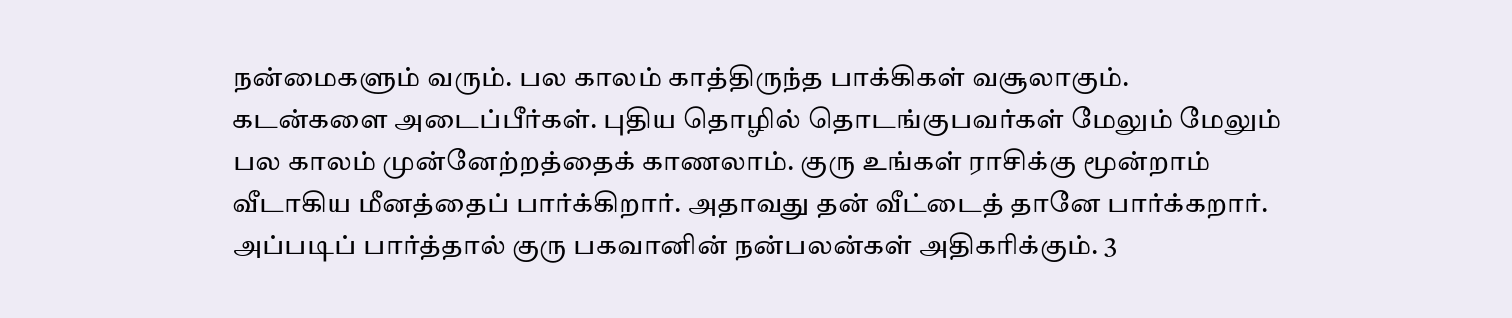நன்மைகளும் வரும். பல காலம் காத்திருந்த பாக்கிகள் வசூலாகும். கடன்களை அடைப்பீர்கள். புதிய தொழில் தொடங்குபவர்கள் மேலும் மேலும் பல காலம் முன்னேற்றத்தைக் காணலாம். குரு உங்கள் ராசிக்கு மூன்றாம் வீடாகிய மீனத்தைப் பார்க்கிறார். அதாவது தன் வீட்டைத் தானே பார்க்கறார். அப்படிப் பார்த்தால் குரு பகவானின் நன்பலன்கள் அதிகரிக்கும். 3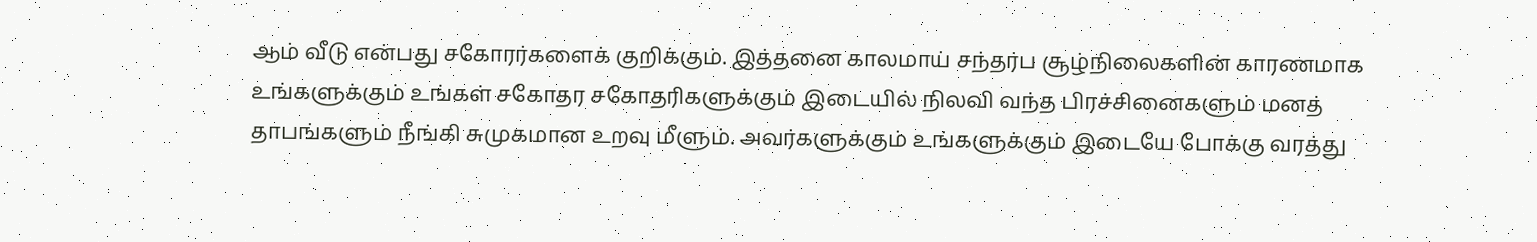ஆம் வீடு என்பது சகோரர்களைக் குறிக்கும். இத்தனை காலமாய் சந்தர்ப சூழ்நிலைகளின் காரணமாக உங்களுக்கும் உங்கள் சகோதர சகோதரிகளுக்கும் இடையில் நிலவி வந்த பிரச்சினைகளும் மனத் தாபங்களும் நீங்கி சுமுகமான உறவு மீளும். அவர்களுக்கும் உங்களுக்கும் இடையே போக்கு வரத்து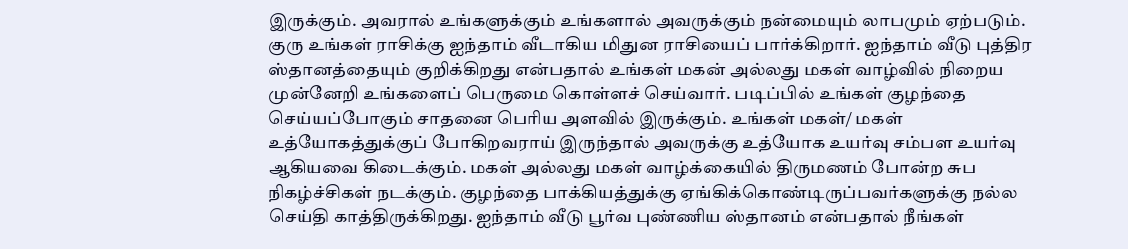இருக்கும். அவரால் உங்களுக்கும் உங்களால் அவருக்கும் நன்மையும் லாபமும் ஏற்படும். குரு உங்கள் ராசிக்கு ஐந்தாம் வீடாகிய மிதுன ராசியைப் பார்க்கிறார். ஐந்தாம் வீடு புத்திர ஸ்தானத்தையும் குறிக்கிறது என்பதால் உங்கள் மகன் அல்லது மகள் வாழ்வில் நிறைய முன்னேறி உங்களைப் பெருமை கொள்ளச் செய்வார். படிப்பில் உங்கள் குழந்தை செய்யப்போகும் சாதனை பெரிய அளவில் இருக்கும். உங்கள் மகள்/ மகள் உத்யோகத்துக்குப் போகிறவராய் இருந்தால் அவருக்கு உத்யோக உயர்வு சம்பள உயர்வு ஆகியவை கிடைக்கும். மகள் அல்லது மகள் வாழ்க்கையில் திருமணம் போன்ற சுப நிகழ்ச்சிகள் நடக்கும். குழந்தை பாக்கியத்துக்கு ஏங்கிக்கொண்டிருப்பவர்களுக்கு நல்ல செய்தி காத்திருக்கிறது. ஐந்தாம் வீடு பூர்வ புண்ணிய ஸ்தானம் என்பதால் நீங்கள்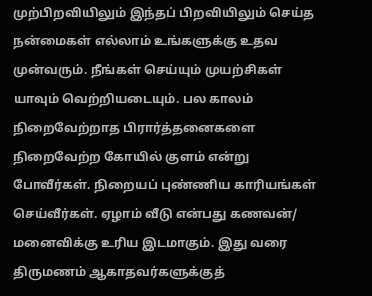முற்பிறவியிலும் இந்தப் பிறவியிலும் செய்த நன்மைகள் எல்லாம் உங்களுக்கு உதவ முன்வரும். நீங்கள் செய்யும் முயற்சிகள் யாவும் வெற்றியடையும். பல காலம் நிறைவேற்றாத பிரார்த்தனைகளை நிறைவேற்ற கோயில் குளம் என்று போவீர்கள். நிறையப் புண்ணிய காரியங்கள் செய்வீர்கள். ஏழாம் வீடு என்பது கணவன்/ மனைவிக்கு உரிய இடமாகும். இது வரை திருமணம் ஆகாதவர்களுக்குத்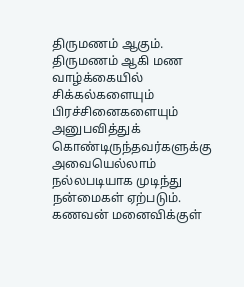திருமணம் ஆகும். திருமணம் ஆகி மண வாழ்க்கையில் சிக்கல்களையும் பிரச்சினைகளையும் அனுபவித்துக் கொண்டிருந்தவர்களுக்கு அவையெல்லாம் நல்லபடியாக முடிந்து நன்மைகள் ஏற்படும். கணவன் மனைவிக்குள்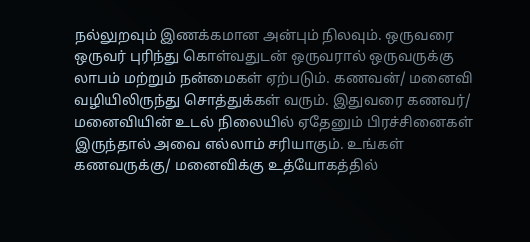நல்லுறவும் இணக்கமான அன்பும் நிலவும். ஒருவரை ஒருவர் புரிந்து கொள்வதுடன் ஒருவரால் ஒருவருக்கு லாபம் மற்றும் நன்மைகள் ஏற்படும். கணவன்/ மனைவி வழியிலிருந்து சொத்துக்கள் வரும். இதுவரை கணவர்/ மனைவியின் உடல் நிலையில் ஏதேனும் பிரச்சினைகள் இருந்தால் அவை எல்லாம் சரியாகும். உங்கள் கணவருக்கு/ மனைவிக்கு உத்யோகத்தில்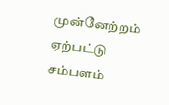முன்னேற்றம் ஏற்பட்டு சம்பளம்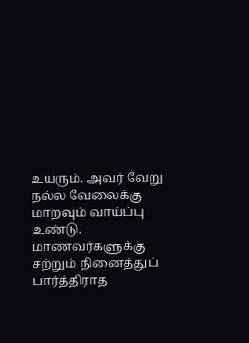உயரும். அவர் வேறு நல்ல வேலைக்கு மாறவும் வாய்ப்பு உண்டு. மாணவர்களுக்கு சற்றும் நினைத்துப் பார்த்திராத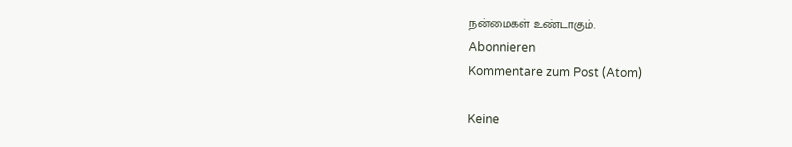நன்மைகள் உண்டாகும்.
Abonnieren
Kommentare zum Post (Atom)

Keine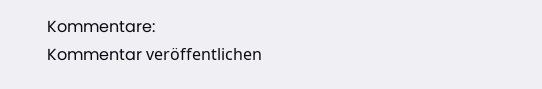Kommentare:
Kommentar veröffentlichen